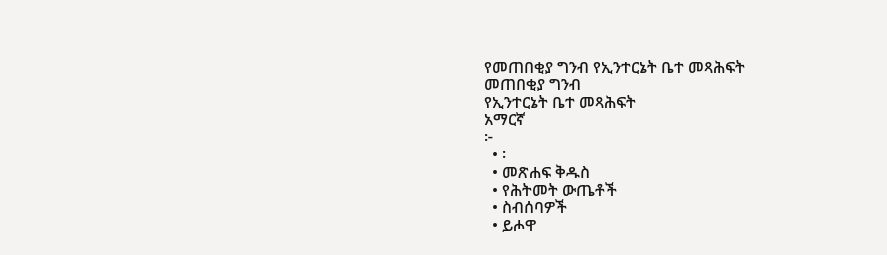የመጠበቂያ ግንብ የኢንተርኔት ቤተ መጻሕፍት
መጠበቂያ ግንብ
የኢንተርኔት ቤተ መጻሕፍት
አማርኛ
፦
  • ፡
  • መጽሐፍ ቅዱስ
  • የሕትመት ውጤቶች
  • ስብሰባዎች
  • ይሖዋ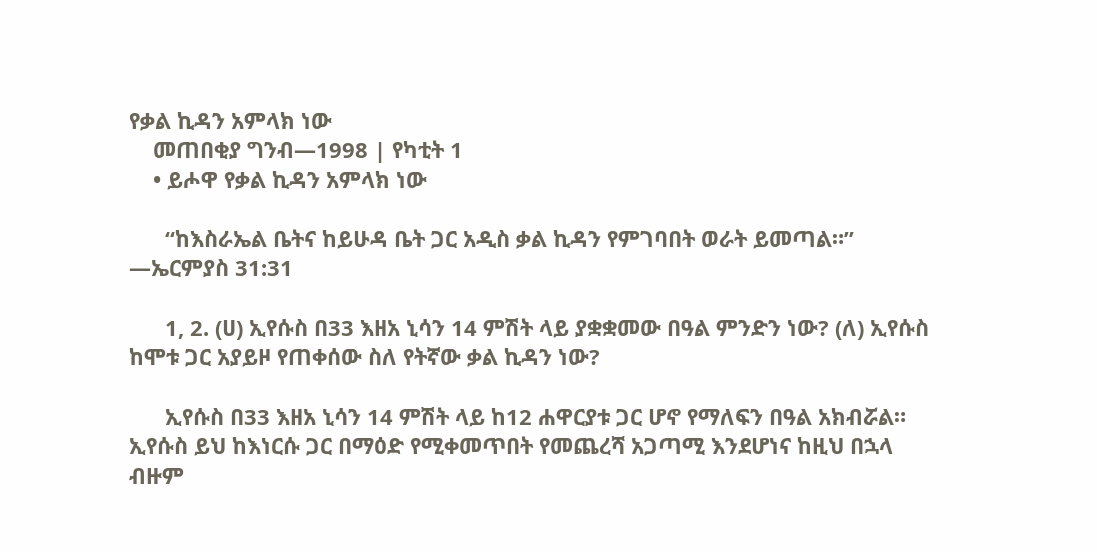የቃል ኪዳን አምላክ ነው
    መጠበቂያ ግንብ—1998 | የካቲት 1
    • ይሖዋ የቃል ኪዳን አምላክ ነው

      “ከእስራኤል ቤትና ከይሁዳ ቤት ጋር አዲስ ቃል ኪዳን የምገባበት ወራት ይመጣል።” —ኤርምያስ 31:31

      1, 2. (ሀ) ኢየሱስ በ33 እዘአ ኒሳን 14 ምሽት ላይ ያቋቋመው በዓል ምንድን ነው? (ለ) ኢየሱስ ከሞቱ ጋር አያይዞ የጠቀሰው ስለ የትኛው ቃል ኪዳን ነው?

      ኢየሱስ በ33 እዘአ ኒሳን 14 ምሽት ላይ ከ12 ሐዋርያቱ ጋር ሆኖ የማለፍን በዓል አክብሯል። ኢየሱስ ይህ ከእነርሱ ጋር በማዕድ የሚቀመጥበት የመጨረሻ አጋጣሚ እንደሆነና ከዚህ በኋላ ብዙም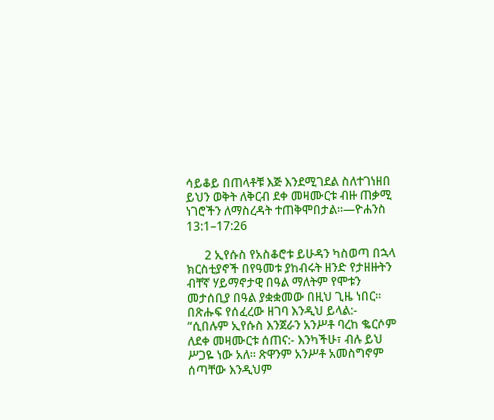ሳይቆይ በጠላቶቹ እጅ እንደሚገደል ስለተገነዘበ ይህን ወቅት ለቅርብ ደቀ መዛሙርቱ ብዙ ጠቃሚ ነገሮችን ለማስረዳት ተጠቅሞበታል።—ዮሐንስ 13:1–17:26

      2 ኢየሱስ የአስቆሮቱ ይሁዳን ካስወጣ በኋላ ክርስቲያኖች በየዓመቱ ያከብሩት ዘንድ የታዘዙትን ብቸኛ ሃይማኖታዊ በዓል ማለትም የሞቱን መታሰቢያ በዓል ያቋቋመው በዚህ ጊዜ ነበር። በጽሑፍ የሰፈረው ዘገባ እንዲህ ይላል:- “ሲበሉም ኢየሱስ እንጀራን አንሥቶ ባረከ ቈርሶም ለደቀ መዛሙርቱ ሰጠና:- እንካችሁ፣ ብሉ ይህ ሥጋዬ ነው አለ። ጽዋንም አንሥቶ አመስግኖም ሰጣቸው እንዲህም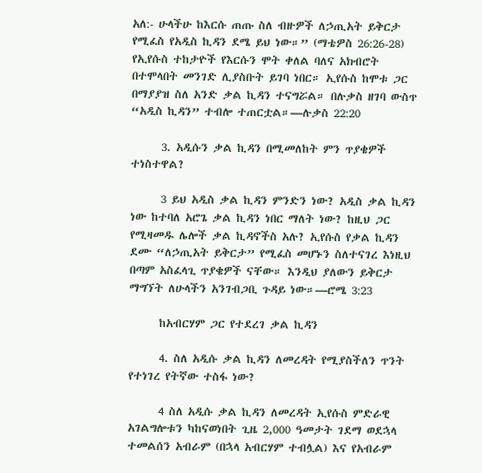አለ:- ሁላችሁ ከእርሱ ጠጡ ስለ ብዙዎች ለኃጢአት ይቅርታ የሚፈስ የአዲስ ኪዳን ደሜ ይህ ነው።” (ማቴዎስ 26:26-28) የኢየሱስ ተከታዮች የእርሱን ሞት ቀለል ባለና አክብሮት በተሞላበት መንገድ ሊያስቡት ይገባ ነበር። ኢየሱስ ከሞቱ ጋር በማያያዝ ስለ አንድ ቃል ኪዳን ተናግሯል። በሉቃስ ዘገባ ውስጥ “አዲስ ኪዳን” ተብሎ ተጠርቷል።—ሉቃስ 22:20

      3. አዲሱን ቃል ኪዳን በሚመለከት ምን ጥያቄዎች ተነስተዋል?

      3 ይህ አዲስ ቃል ኪዳን ምንድን ነው? አዲስ ቃል ኪዳን ነው ከተባለ አሮጌ ቃል ኪዳን ነበር ማለት ነው? ከዚህ ጋር የሚዛመዱ ሌሎች ቃል ኪዳኖችስ አሉ? ኢየሱስ የቃል ኪዳን ደሙ “ለኃጢአት ይቅርታ” የሚፈስ መሆኑን ስለተናገረ እነዚህ በጣም አስፈላጊ ጥያቄዎች ናቸው። እንዲህ ያለውን ይቅርታ ማግኘት ለሁላችን አንገብጋቢ ጉዳይ ነው።—ሮሜ 3:23

      ከአብርሃም ጋር የተደረገ ቃል ኪዳን

      4. ስለ አዲሱ ቃል ኪዳን ለመረዳት የሚያስችለን ጥንት የተነገረ የትኛው ተስፋ ነው?

      4 ስለ አዲሱ ቃል ኪዳን ለመረዳት ኢየሱስ ምድራዊ አገልግሎቱን ካከናወነበት ጊዜ 2,000 ዓመታት ገደማ ወደኋላ ተመልሰን አብራም (በኋላ አብርሃም ተብሏል) እና የአብራም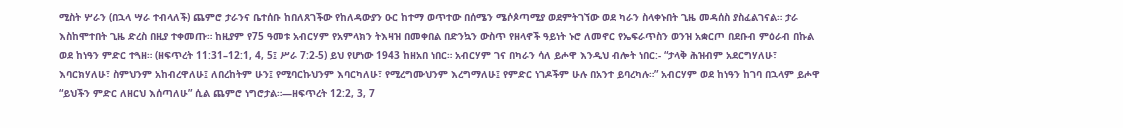ሚስት ሦራን (በኋላ ሣራ ተብላለች) ጨምሮ ታራንና ቤተሰቡ ከበለጸገችው የከለዳውያን ዑር ከተማ ወጥተው በሰሜን ሜሶጶጣሚያ ወደምትገኘው ወደ ካራን ስላቀኑበት ጊዜ መዳሰስ ያስፈልገናል። ታራ እስከሞተበት ጊዜ ድረስ በዚያ ተቀመጡ። ከዚያም የ75 ዓመቱ አብርሃም የአምላክን ትእዛዝ በመቀበል በድንኳን ውስጥ የዘላኖች ዓይነት ኑሮ ለመኖር የኤፍራጥስን ወንዝ አቋርጦ በደቡብ ምዕራብ በኩል ወደ ከነዓን ምድር ተጓዘ። (ዘፍጥረት 11:31–12:1, 4, 5፤ ሥራ 7:2-5) ይህ የሆነው 1943 ከዘአበ ነበር። አብርሃም ገና በካራን ሳለ ይሖዋ እንዲህ ብሎት ነበር:- “ታላቅ ሕዝብም አደርግሃለሁ፣ እባርክሃለሁ፣ ስምህንም አከብረዋለሁ፤ ለበረከትም ሁን፤ የሚባርኩህንም እባርካለሁ፣ የሚረግሙህንም እረግማለሁ፤ የምድር ነገዶችም ሁሉ በአንተ ይባረካሉ።” አብርሃም ወደ ከነዓን ከገባ በኋላም ይሖዋ “ይህችን ምድር ለዘርህ እሰጣለሁ” ሲል ጨምሮ ነግሮታል።—ዘፍጥረት 12:2, 3, 7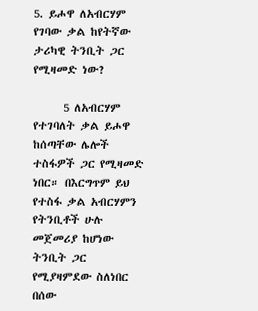5. ይሖዋ ለአብርሃም የገባው ቃል ከየትኛው ታሪካዊ ትንቢት ጋር የሚዛመድ ነው?

      5 ለአብርሃም የተገባለት ቃል ይሖዋ ከሰጣቸው ሌሎች ተስፋዎች ጋር የሚዛመድ ነበር። በእርግጥም ይህ የተስፋ ቃል አብርሃምን የትንቢቶች ሁሉ መጀመሪያ ከሆነው ትንቢት ጋር የሚያዛምደው ስለነበር በሰው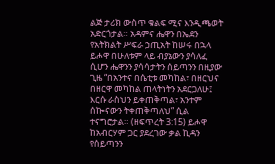ልጅ ታሪክ ውስጥ ቁልፍ ሚና እንዲጫወት አድርጎታል። አዳምና ሔዋን በኤደን የአትክልት ሥፍራ ኃጢአት ከሠሩ በኋላ ይሖዋ በሁለቱም ላይ ብያኔውን ያሳለፈ ሲሆን ሔዋንን ያሳሳታትን ሰይጣንን በዚያው ጊዜ “በአንተና በሴቲቱ መካከል፣ በዘርህና በዘርዋ መካከል ጠላትነትን አደርጋለሁ፤ እርሱ ራስህን ይቀጠቅጣል፣ አንተም ሰኰናውን ትቀጠቅጣለህ” ሲል ተናግሮታል። (ዘፍጥረት 3:15) ይሖዋ ከአብርሃም ጋር ያደረገው ቃል ኪዳን የሰይጣንን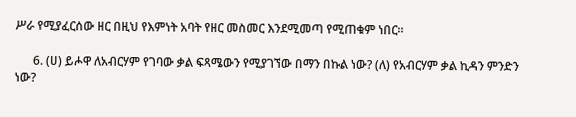ሥራ የሚያፈርሰው ዘር በዚህ የእምነት አባት የዘር መስመር እንደሚመጣ የሚጠቁም ነበር።

      6. (ሀ) ይሖዋ ለአብርሃም የገባው ቃል ፍጻሜውን የሚያገኘው በማን በኩል ነው? (ለ) የአብርሃም ቃል ኪዳን ምንድን ነው?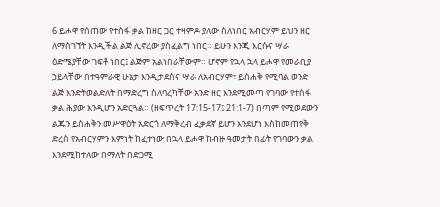6 ይሖዋ የሰጠው የተስፋ ቃል ከዘር ጋር ተዛምዶ ያለው ስለነበር አብርሃም ይህን ዘር ለማስገኘት እንዲችል ልጅ ሊኖረው ያስፈልግ ነበር። ይሁን እንጂ እርሱና ሣራ ዕድሜያቸው ገፍቶ ነበር፤ ልጅም አልነበራቸውም። ሆኖም የኋላ ኋላ ይሖዋ የመራቢያ ኃይላቸው በተዓምራዊ ሁኔታ እንዲታደስና ሣራ ለአብርሃም፣ ይስሐቅ የሚባል ወንድ ልጅ እንድትወልድለት በማድረግ ስለባረካቸው አንድ ዘር እንደሚመጣ የገባው የተስፋ ቃል ሕያው እንዲሆን አድርጓል። (ዘፍጥረት 17:15-17፤ 21:1-7) በጣም የሚወደውን ልጁን ይስሐቅን መሥዋዕት አድርጎ ለማቅረብ ፈቃደኛ ይሆን እንደሆነ እስከመጠየቅ ድረስ የአብርሃምን እምነት ከፈተነው በኋላ ይሖዋ ከብዙ ዓመታት በፊት የገባውን ቃል እንደሚከተለው በማለት በድጋሚ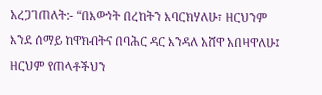አረጋገጠለት:- “በእውነት በረከትን እባርክሃለሁ፣ ዘርህንም እንደ ሰማይ ከዋክብትና በባሕር ዳር እንዳለ አሸዋ አበዛዋለሁ፤ ዘርህም የጠላቶችህን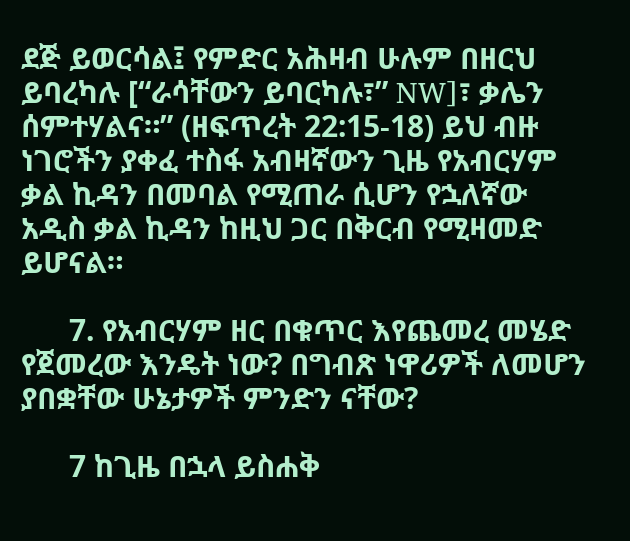ደጅ ይወርሳል፤ የምድር አሕዛብ ሁሉም በዘርህ ይባረካሉ [“ራሳቸውን ይባርካሉ፣” NW]፣ ቃሌን ሰምተሃልና።” (ዘፍጥረት 22:15-18) ይህ ብዙ ነገሮችን ያቀፈ ተስፋ አብዛኛውን ጊዜ የአብርሃም ቃል ኪዳን በመባል የሚጠራ ሲሆን የኋለኛው አዲስ ቃል ኪዳን ከዚህ ጋር በቅርብ የሚዛመድ ይሆናል።

      7. የአብርሃም ዘር በቁጥር እየጨመረ መሄድ የጀመረው እንዴት ነው? በግብጽ ነዋሪዎች ለመሆን ያበቋቸው ሁኔታዎች ምንድን ናቸው?

      7 ከጊዜ በኋላ ይስሐቅ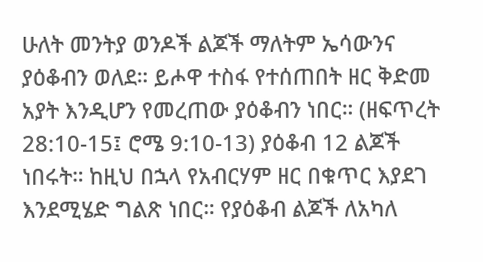ሁለት መንትያ ወንዶች ልጆች ማለትም ኤሳውንና ያዕቆብን ወለደ። ይሖዋ ተስፋ የተሰጠበት ዘር ቅድመ አያት እንዲሆን የመረጠው ያዕቆብን ነበር። (ዘፍጥረት 28:10-15፤ ሮሜ 9:10-13) ያዕቆብ 12 ልጆች ነበሩት። ከዚህ በኋላ የአብርሃም ዘር በቁጥር እያደገ እንደሚሄድ ግልጽ ነበር። የያዕቆብ ልጆች ለአካለ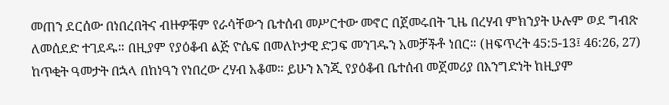መጠን ደርሰው በነበረበትና ብዙዎቹም የራሳቸውን ቤተሰብ መሥርተው መኖር በጀመሩበት ጊዜ በረሃብ ምክንያት ሁሉም ወደ ግብጽ ለመሰደድ ተገደዱ። በዚያም የያዕቆብ ልጅ ዮሴፍ በመለኮታዊ ድጋፍ መንገዱን አመቻችቶ ነበር። (ዘፍጥረት 45:5-13፤ 46:26, 27) ከጥቂት ዓመታት በኋላ በከነዓን የነበረው ረሃብ አቆመ። ይሁን እንጂ የያዕቆብ ቤተሰብ መጀመሪያ በእንግድነት ከዚያም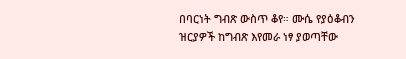በባርነት ግብጽ ውስጥ ቆየ። ሙሴ የያዕቆብን ዝርያዎች ከግብጽ እየመራ ነፃ ያወጣቸው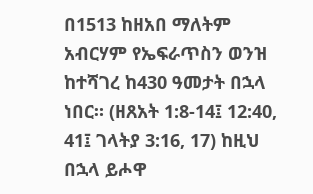በ1513 ከዘአበ ማለትም አብርሃም የኤፍራጥስን ወንዝ ከተሻገረ ከ430 ዓመታት በኋላ ነበር። (ዘጸአት 1:8-14፤ 12:40, 41፤ ገላትያ 3:16, 17) ከዚህ በኋላ ይሖዋ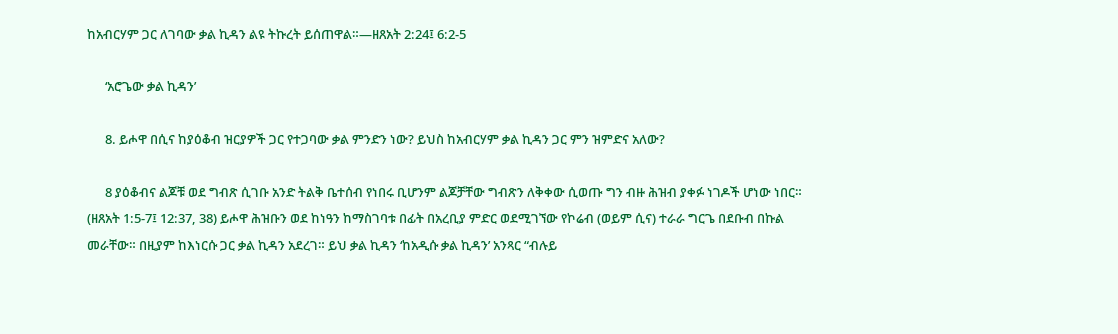ከአብርሃም ጋር ለገባው ቃል ኪዳን ልዩ ትኩረት ይሰጠዋል።—ዘጸአት 2:24፤ 6:2-5

      ‘አሮጌው ቃል ኪዳን’

      8. ይሖዋ በሲና ከያዕቆብ ዝርያዎች ጋር የተጋባው ቃል ምንድን ነው? ይህስ ከአብርሃም ቃል ኪዳን ጋር ምን ዝምድና አለው?

      8 ያዕቆብና ልጆቹ ወደ ግብጽ ሲገቡ አንድ ትልቅ ቤተሰብ የነበሩ ቢሆንም ልጆቻቸው ግብጽን ለቅቀው ሲወጡ ግን ብዙ ሕዝብ ያቀፉ ነገዶች ሆነው ነበር። (ዘጸአት 1:5-7፤ 12:37, 38) ይሖዋ ሕዝቡን ወደ ከነዓን ከማስገባቱ በፊት በአረቢያ ምድር ወደሚገኘው የኮሬብ (ወይም ሲና) ተራራ ግርጌ በደቡብ በኩል መራቸው። በዚያም ከእነርሱ ጋር ቃል ኪዳን አደረገ። ይህ ቃል ኪዳን ‘ከአዲሱ ቃል ኪዳን’ አንጻር “ብሉይ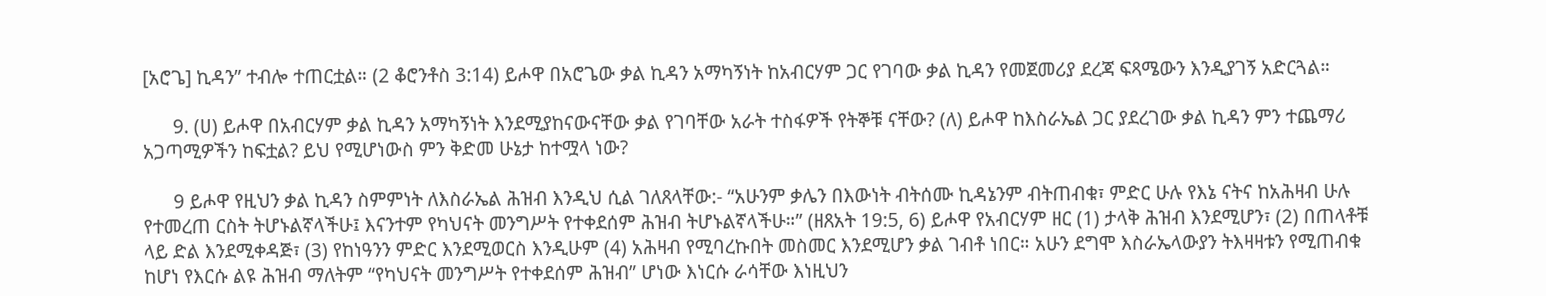[አሮጌ] ኪዳን” ተብሎ ተጠርቷል። (2 ቆሮንቶስ 3:14) ይሖዋ በአሮጌው ቃል ኪዳን አማካኝነት ከአብርሃም ጋር የገባው ቃል ኪዳን የመጀመሪያ ደረጃ ፍጻሜውን እንዲያገኝ አድርጓል።

      9. (ሀ) ይሖዋ በአብርሃም ቃል ኪዳን አማካኝነት እንደሚያከናውናቸው ቃል የገባቸው አራት ተስፋዎች የትኞቹ ናቸው? (ለ) ይሖዋ ከእስራኤል ጋር ያደረገው ቃል ኪዳን ምን ተጨማሪ አጋጣሚዎችን ከፍቷል? ይህ የሚሆነውስ ምን ቅድመ ሁኔታ ከተሟላ ነው?

      9 ይሖዋ የዚህን ቃል ኪዳን ስምምነት ለእስራኤል ሕዝብ እንዲህ ሲል ገለጸላቸው:- “አሁንም ቃሌን በእውነት ብትሰሙ ኪዳኔንም ብትጠብቁ፣ ምድር ሁሉ የእኔ ናትና ከአሕዛብ ሁሉ የተመረጠ ርስት ትሆኑልኛላችሁ፤ እናንተም የካህናት መንግሥት የተቀደሰም ሕዝብ ትሆኑልኛላችሁ።” (ዘጸአት 19:5, 6) ይሖዋ የአብርሃም ዘር (1) ታላቅ ሕዝብ እንደሚሆን፣ (2) በጠላቶቹ ላይ ድል እንደሚቀዳጅ፣ (3) የከነዓንን ምድር እንደሚወርስ እንዲሁም (4) አሕዛብ የሚባረኩበት መስመር እንደሚሆን ቃል ገብቶ ነበር። አሁን ደግሞ እስራኤላውያን ትእዛዛቱን የሚጠብቁ ከሆነ የእርሱ ልዩ ሕዝብ ማለትም “የካህናት መንግሥት የተቀደሰም ሕዝብ” ሆነው እነርሱ ራሳቸው እነዚህን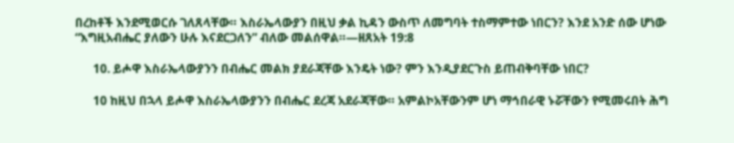በረከቶች እንደሚወርሱ ገለጸላቸው። እስራኤላውያን በዚህ ቃል ኪዳን ውስጥ ለመግባት ተስማምተው ነበርን? እንደ አንድ ሰው ሆነው “እግዚአብሔር ያለውን ሁሉ እናደርጋለን” ብለው መልሰዋል።—ዘጸአት 19:8

      10. ይሖዋ እስራኤላውያንን በብሔር መልክ ያደራጃቸው እንዴት ነው? ምን እንዲያደርጉስ ይጠብቅባቸው ነበር?

      10 ከዚህ በኋላ ይሖዋ እስራኤላውያንን በብሔር ደረጃ አደራጃቸው። አምልኮአቸውንም ሆነ ማኅበራዊ ኑሯቸውን የሚመሩበት ሕግ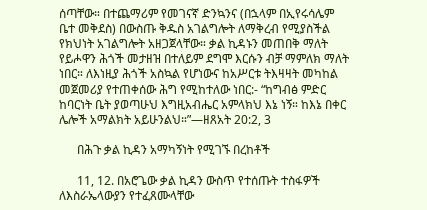ሰጣቸው። በተጨማሪም የመገናኛ ድንኳንና (በኋላም በኢየሩሳሌም ቤተ መቅደስ) በውስጡ ቅዱስ አገልግሎት ለማቅረብ የሚያስችል የክህነት አገልግሎት አዘጋጀላቸው። ቃል ኪዳኑን መጠበቅ ማለት የይሖዋን ሕጎች መታዘዝ በተለይም ደግሞ እርሱን ብቻ ማምለክ ማለት ነበር። ለእነዚያ ሕጎች አስኳል የሆነውና ከአሥርቱ ትእዛዛት መካከል መጀመሪያ የተጠቀሰው ሕግ የሚከተለው ነበር:- “ከግብፅ ምድር ከባርነት ቤት ያወጣሁህ እግዚአብሔር አምላክህ እኔ ነኝ። ከእኔ በቀር ሌሎች አማልክት አይሁንልህ።”—ዘጸአት 20:2, 3

      በሕጉ ቃል ኪዳን አማካኝነት የሚገኙ በረከቶች

      11, 12. በአሮጌው ቃል ኪዳን ውስጥ የተሰጡት ተስፋዎች ለእስራኤላውያን የተፈጸሙላቸው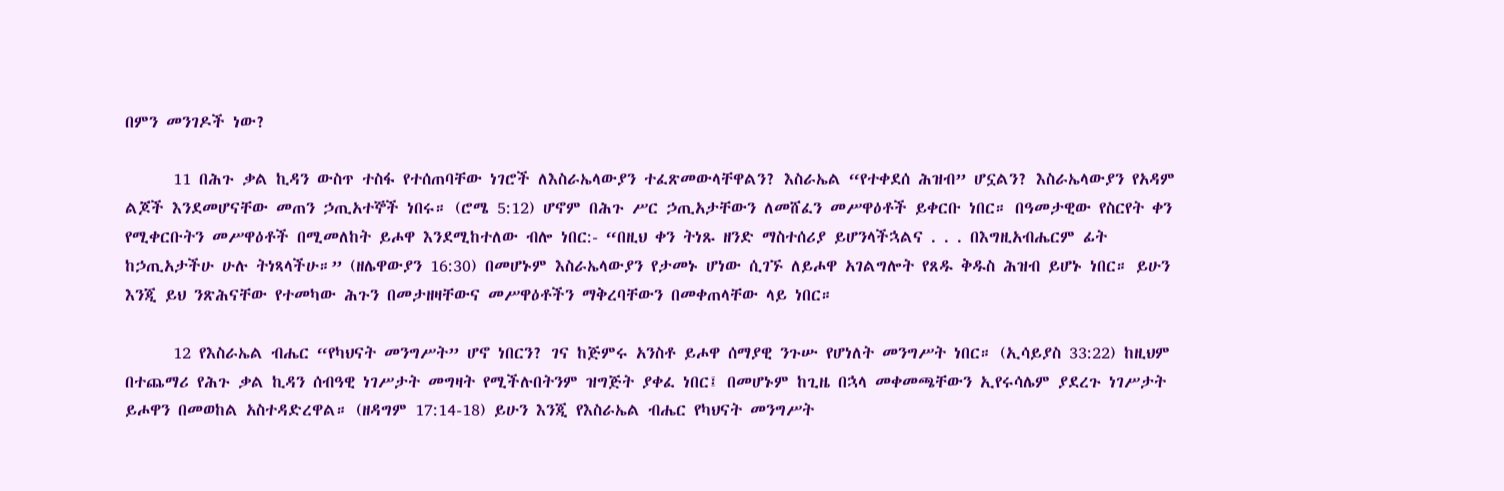በምን መንገዶች ነው?

      11 በሕጉ ቃል ኪዳን ውስጥ ተስፋ የተሰጠባቸው ነገሮች ለእስራኤላውያን ተፈጽመውላቸዋልን? እስራኤል “የተቀደሰ ሕዝብ” ሆኗልን? እስራኤላውያን የአዳም ልጆች እንደመሆናቸው መጠን ኃጢአተኞች ነበሩ። (ሮሜ 5:12) ሆኖም በሕጉ ሥር ኃጢአታቸውን ለመሸፈን መሥዋዕቶች ይቀርቡ ነበር። በዓመታዊው የስርየት ቀን የሚቀርቡትን መሥዋዕቶች በሚመለከት ይሖዋ እንደሚከተለው ብሎ ነበር:- “በዚህ ቀን ትነጹ ዘንድ ማስተሰሪያ ይሆንላችኋልና . . . በእግዚአብሔርም ፊት ከኃጢአታችሁ ሁሉ ትነጻላችሁ።” (ዘሌዋውያን 16:30) በመሆኑም እስራኤላውያን የታመኑ ሆነው ሲገኙ ለይሖዋ አገልግሎት የጸዱ ቅዱስ ሕዝብ ይሆኑ ነበር። ይሁን እንጂ ይህ ንጽሕናቸው የተመካው ሕጉን በመታዘዛቸውና መሥዋዕቶችን ማቅረባቸውን በመቀጠላቸው ላይ ነበር።

      12 የእስራኤል ብሔር “የካህናት መንግሥት” ሆኖ ነበርን? ገና ከጅምሩ አንስቶ ይሖዋ ሰማያዊ ንጉሡ የሆነለት መንግሥት ነበር። (ኢሳይያስ 33:22) ከዚህም በተጨማሪ የሕጉ ቃል ኪዳን ሰብዓዊ ነገሥታት መግዛት የሚችሉበትንም ዝግጅት ያቀፈ ነበር፤ በመሆኑም ከጊዜ በኋላ መቀመጫቸውን ኢየሩሳሌም ያደረጉ ነገሥታት ይሖዋን በመወከል አስተዳድረዋል። (ዘዳግም 17:14-18) ይሁን እንጂ የእስራኤል ብሔር የካህናት መንግሥት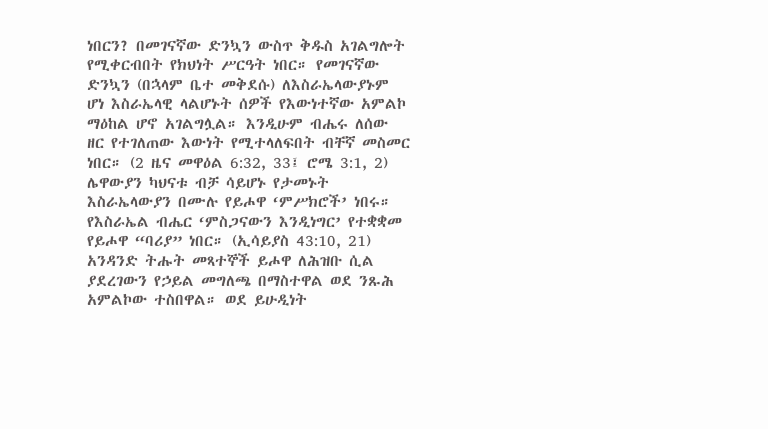ነበርን? በመገናኛው ድንኳን ውስጥ ቅዱስ አገልግሎት የሚቀርብበት የክህነት ሥርዓት ነበር። የመገናኛው ድንኳን (በኋላም ቤተ መቅደሱ) ለእስራኤላውያኑም ሆነ እስራኤላዊ ላልሆኑት ሰዎች የእውነተኛው አምልኮ ማዕከል ሆኖ አገልግሏል። እንዲሁም ብሔሩ ለሰው ዘር የተገለጠው እውነት የሚተላለፍበት ብቸኛ መስመር ነበር። (2 ዜና መዋዕል 6:32, 33፤ ሮሜ 3:1, 2) ሌዋውያን ካህናቱ ብቻ ሳይሆኑ የታመኑት እስራኤላውያን በሙሉ የይሖዋ ‘ምሥክሮች’ ነበሩ። የእስራኤል ብሔር ‘ምስጋናውን እንዲነግር’ የተቋቋመ የይሖዋ “ባሪያ” ነበር። (ኢሳይያስ 43:10, 21) አንዳንድ ትሑት መጻተኞች ይሖዋ ለሕዝቡ ሲል ያደረገውን የኃይል መግለጫ በማስተዋል ወደ ንጹሕ አምልኮው ተስበዋል። ወደ ይሁዲነት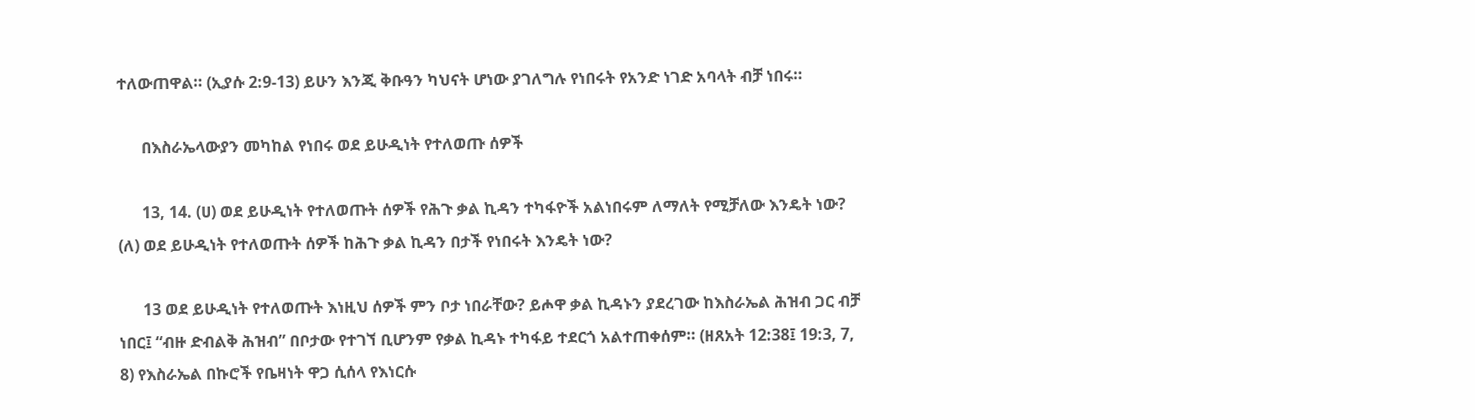ተለውጠዋል። (ኢያሱ 2:9-13) ይሁን እንጂ ቅቡዓን ካህናት ሆነው ያገለግሉ የነበሩት የአንድ ነገድ አባላት ብቻ ነበሩ።

      በእስራኤላውያን መካከል የነበሩ ወደ ይሁዲነት የተለወጡ ሰዎች

      13, 14. (ሀ) ወደ ይሁዲነት የተለወጡት ሰዎች የሕጉ ቃል ኪዳን ተካፋዮች አልነበሩም ለማለት የሚቻለው እንዴት ነው? (ለ) ወደ ይሁዲነት የተለወጡት ሰዎች ከሕጉ ቃል ኪዳን በታች የነበሩት እንዴት ነው?

      13 ወደ ይሁዲነት የተለወጡት እነዚህ ሰዎች ምን ቦታ ነበራቸው? ይሖዋ ቃል ኪዳኑን ያደረገው ከእስራኤል ሕዝብ ጋር ብቻ ነበር፤ “ብዙ ድብልቅ ሕዝብ” በቦታው የተገኘ ቢሆንም የቃል ኪዳኑ ተካፋይ ተደርጎ አልተጠቀሰም። (ዘጸአት 12:38፤ 19:3, 7, 8) የእስራኤል በኩሮች የቤዛነት ዋጋ ሲሰላ የእነርሱ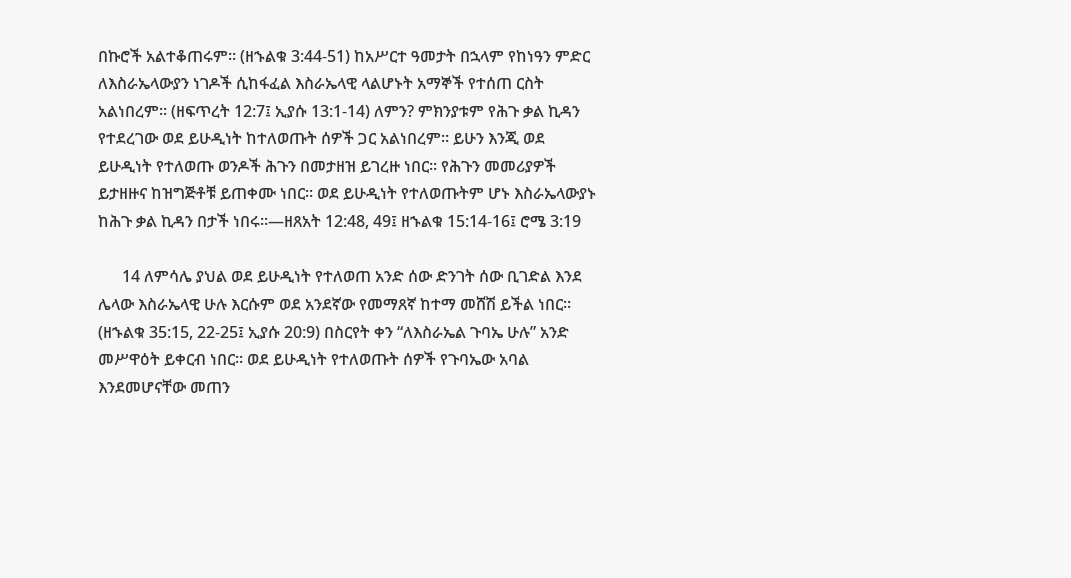በኩሮች አልተቆጠሩም። (ዘኁልቁ 3:44-51) ከአሥርተ ዓመታት በኋላም የከነዓን ምድር ለእስራኤላውያን ነገዶች ሲከፋፈል እስራኤላዊ ላልሆኑት አማኞች የተሰጠ ርስት አልነበረም። (ዘፍጥረት 12:7፤ ኢያሱ 13:1-14) ለምን? ምክንያቱም የሕጉ ቃል ኪዳን የተደረገው ወደ ይሁዲነት ከተለወጡት ሰዎች ጋር አልነበረም። ይሁን እንጂ ወደ ይሁዲነት የተለወጡ ወንዶች ሕጉን በመታዘዝ ይገረዙ ነበር። የሕጉን መመሪያዎች ይታዘዙና ከዝግጅቶቹ ይጠቀሙ ነበር። ወደ ይሁዲነት የተለወጡትም ሆኑ እስራኤላውያኑ ከሕጉ ቃል ኪዳን በታች ነበሩ።—ዘጸአት 12:48, 49፤ ዘኁልቁ 15:14-16፤ ሮሜ 3:19

      14 ለምሳሌ ያህል ወደ ይሁዲነት የተለወጠ አንድ ሰው ድንገት ሰው ቢገድል እንደ ሌላው እስራኤላዊ ሁሉ እርሱም ወደ አንደኛው የመማጸኛ ከተማ መሸሽ ይችል ነበር። (ዘኁልቁ 35:15, 22-25፤ ኢያሱ 20:9) በስርየት ቀን “ለእስራኤል ጉባኤ ሁሉ” አንድ መሥዋዕት ይቀርብ ነበር። ወደ ይሁዲነት የተለወጡት ሰዎች የጉባኤው አባል እንደመሆናቸው መጠን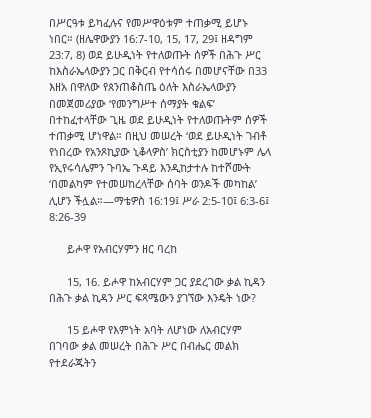በሥርዓቱ ይካፈሉና የመሥዋዕቱም ተጠቃሚ ይሆኑ ነበር። (ዘሌዋውያን 16:7-10, 15, 17, 29፤ ዘዳግም 23:7, 8) ወደ ይሁዲነት የተለወጡት ሰዎች በሕጉ ሥር ከእስራኤላውያን ጋር በቅርብ የተሳሰሩ በመሆናቸው በ33 እዘአ በዋለው የጰንጠቆስጤ ዕለት እስራኤላውያን በመጀመሪያው ‘የመንግሥተ ሰማያት ቁልፍ’ በተከፈተላቸው ጊዜ ወደ ይሁዲነት የተለወጡትም ሰዎች ተጠቃሚ ሆነዋል። በዚህ መሠረት ‘ወደ ይሁዲነት ገብቶ የነበረው የአንጾኪያው ኒቆላዎስ’ ክርስቲያን ከመሆኑም ሌላ የኢየሩሳሌምን ጉባኤ ጉዳይ እንዲከታተሉ ከተሾሙት ‘በመልካም የተመሠከረላቸው ሰባት ወንዶች መካከል’ ሊሆን ችሏል።—ማቴዎስ 16:19፤ ሥራ 2:5-10፤ 6:3-6፤ 8:26-39

      ይሖዋ የአብርሃምን ዘር ባረከ

      15, 16. ይሖዋ ከአብርሃም ጋር ያደረገው ቃል ኪዳን በሕጉ ቃል ኪዳን ሥር ፍጻሜውን ያገኘው እንዴት ነው?

      15 ይሖዋ የእምነት አባት ለሆነው ለአብርሃም በገባው ቃል መሠረት በሕጉ ሥር በብሔር መልክ የተደራጁትን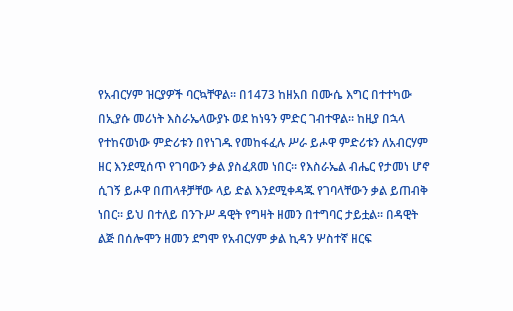የአብርሃም ዝርያዎች ባርኳቸዋል። በ1473 ከዘአበ በሙሴ እግር በተተካው በኢያሱ መሪነት እስራኤላውያኑ ወደ ከነዓን ምድር ገብተዋል። ከዚያ በኋላ የተከናወነው ምድሪቱን በየነገዱ የመከፋፈሉ ሥራ ይሖዋ ምድሪቱን ለአብርሃም ዘር እንደሚሰጥ የገባውን ቃል ያስፈጸመ ነበር። የእስራኤል ብሔር የታመነ ሆኖ ሲገኝ ይሖዋ በጠላቶቻቸው ላይ ድል እንደሚቀዳጁ የገባላቸውን ቃል ይጠብቅ ነበር። ይህ በተለይ በንጉሥ ዳዊት የግዛት ዘመን በተግባር ታይቷል። በዳዊት ልጅ በሰሎሞን ዘመን ደግሞ የአብርሃም ቃል ኪዳን ሦስተኛ ዘርፍ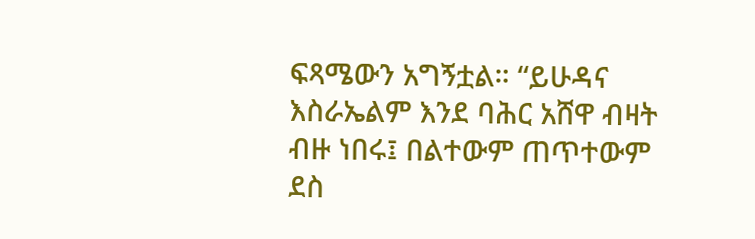ፍጻሜውን አግኝቷል። “ይሁዳና እስራኤልም እንደ ባሕር አሸዋ ብዛት ብዙ ነበሩ፤ በልተውም ጠጥተውም ደስ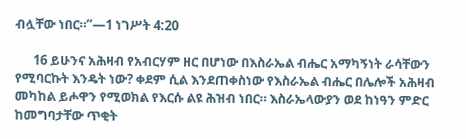ብሏቸው ነበር።”—1 ነገሥት 4:20

      16 ይሁንና አሕዛብ የአብርሃም ዘር በሆነው በእስራኤል ብሔር አማካኝነት ራሳቸውን የሚባርኩት እንዴት ነው? ቀደም ሲል እንደጠቀስነው የእስራኤል ብሔር በሌሎች አሕዛብ መካከል ይሖዋን የሚወክል የእርሱ ልዩ ሕዝብ ነበር። እስራኤላውያን ወደ ከነዓን ምድር ከመግባታቸው ጥቂት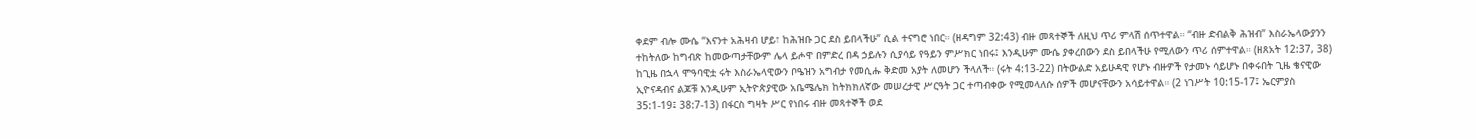ቀደም ብሎ ሙሴ “እናንተ አሕዛብ ሆይ፣ ከሕዝቡ ጋር ደስ ይበላችሁ” ሲል ተናግሮ ነበር። (ዘዳግም 32:43) ብዙ መጻተኞች ለዚህ ጥሪ ምላሽ ሰጥተዋል። “ብዙ ድብልቅ ሕዝብ” እስራኤላውያንን ተከትለው ከግብጽ ከመውጣታቸውም ሌላ ይሖዋ በምድረ በዳ ኃይሉን ሲያሳይ የዓይን ምሥክር ነበሩ፤ እንዲሁም ሙሴ ያቀረበውን ደስ ይበላችሁ የሚለውን ጥሪ ሰምተዋል። (ዘጸአት 12:37, 38) ከጊዜ በኋላ ሞዓባዊቷ ሩት እስራኤላዊውን ቦዔዝን አግብታ የመሲሑ ቅድመ አያት ለመሆን ችላለች። (ሩት 4:13-22) በትውልድ አይሁዳዊ የሆኑ ብዙዎች የታመኑ ሳይሆኑ በቀሩበት ጊዜ ቄናዊው ኢዮናዳብና ልጆቹ እንዲሁም ኢትዮጵያዊው አቤሜሌክ ከትክክለኛው መሠረታዊ ሥርዓት ጋር ተጣብቀው የሚመላለሱ ሰዎች መሆናቸውን አሳይተዋል። (2 ነገሥት 10:15-17፤ ኤርምያስ 35:1-19፤ 38:7-13) በፋርስ ግዛት ሥር የነበሩ ብዙ መጻተኞች ወደ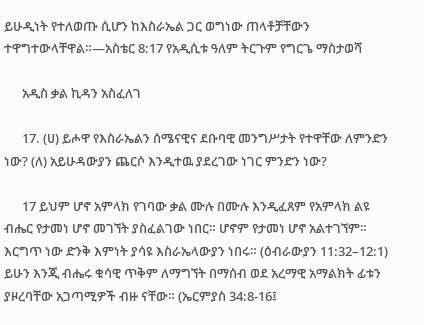ይሁዲነት የተለወጡ ሲሆን ከእስራኤል ጋር ወግነው ጠላቶቻቸውን ተዋግተውላቸዋል።—አስቴር 8:17 የአዲሲቱ ዓለም ትርጉም የግርጌ ማስታወሻ

      አዲስ ቃል ኪዳን አስፈለገ

      17. (ሀ) ይሖዋ የእስራኤልን ሰሜናዊና ደቡባዊ መንግሥታት የተዋቸው ለምንድን ነው? (ለ) አይሁዳውያን ጨርሶ እንዲተዉ ያደረገው ነገር ምንድን ነው?

      17 ይህም ሆኖ አምላክ የገባው ቃል ሙሉ በሙሉ እንዲፈጸም የአምላክ ልዩ ብሔር የታመነ ሆኖ መገኘት ያስፈልገው ነበር። ሆኖም የታመነ ሆኖ አልተገኘም። እርግጥ ነው ድንቅ እምነት ያሳዩ እስራኤላውያን ነበሩ። (ዕብራውያን 11:32–12:1) ይሁን እንጂ ብሔሩ ቁሳዊ ጥቅም ለማግኘት በማሰብ ወደ አረማዊ አማልክት ፊቱን ያዞረባቸው አጋጣሚዎች ብዙ ናቸው። (ኤርምያስ 34:8-16፤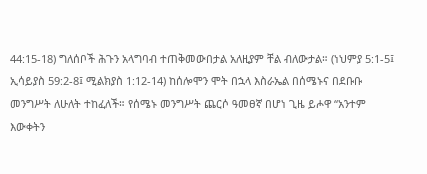44:15-18) ግለሰቦች ሕጉን አላግባብ ተጠቅመውበታል አለዚያም ቸል ብለውታል። (ነህምያ 5:1-5፤ ኢሳይያስ 59:2-8፤ ሚልክያስ 1:12-14) ከሰሎሞን ሞት በኋላ እስራኤል በሰሜኑና በደቡቡ መንግሥት ለሁለት ተከፈለች። የሰሜኑ መንግሥት ጨርሶ ዓመፀኛ በሆነ ጊዜ ይሖዋ “አንተም እውቀትን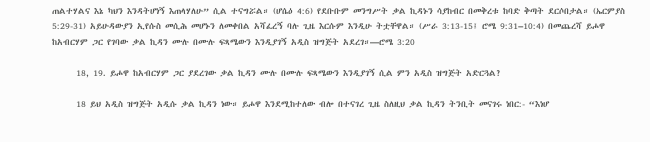ጠልተሃልና እኔ ካህን እንዳትሆነኝ እጠላሃለሁ” ሲል ተናግሯል። (ሆሴዕ 4:6) የደቡቡም መንግሥት ቃል ኪዳኑን ሳያከብር በመቅረቱ ከባድ ቅጣት ደርሶበታል። (ኤርምያስ 5:29-31) አይሁዳውያን ኢየሱስ መሲሕ መሆኑን ለመቀበል አሻፈረኝ ባሉ ጊዜ እርሱም እንዲሁ ትቷቸዋል። (ሥራ 3:13-15፤ ሮሜ 9:31–10:4) በመጨረሻ ይሖዋ ከአብርሃም ጋር የገባው ቃል ኪዳን ሙሉ በሙሉ ፍጻሜውን እንዲያገኝ አዲስ ዝግጅት አደረገ።—ሮሜ 3:20

      18, 19. ይሖዋ ከአብርሃም ጋር ያደረገው ቃል ኪዳን ሙሉ በሙሉ ፍጻሜውን እንዲያገኝ ሲል ምን አዲስ ዝግጅት አድርጓል?

      18 ይህ አዲስ ዝግጅት አዲሱ ቃል ኪዳን ነው። ይሖዋ እንደሚከተለው ብሎ በተናገረ ጊዜ ስለዚህ ቃል ኪዳን ትንቢት መናገሩ ነበር:- “እነሆ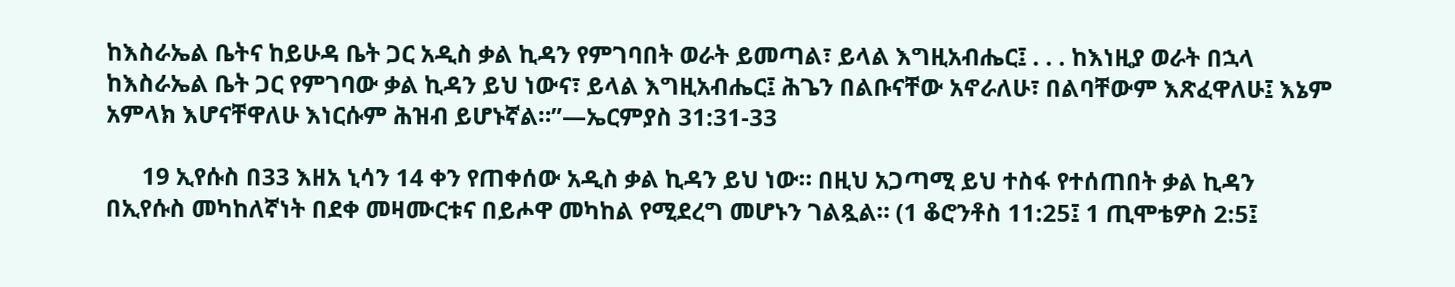ከእስራኤል ቤትና ከይሁዳ ቤት ጋር አዲስ ቃል ኪዳን የምገባበት ወራት ይመጣል፣ ይላል እግዚአብሔር፤ . . . ከእነዚያ ወራት በኋላ ከእስራኤል ቤት ጋር የምገባው ቃል ኪዳን ይህ ነውና፣ ይላል እግዚአብሔር፤ ሕጌን በልቡናቸው አኖራለሁ፣ በልባቸውም እጽፈዋለሁ፤ እኔም አምላክ እሆናቸዋለሁ እነርሱም ሕዝብ ይሆኑኛል።”—ኤርምያስ 31:31-33

      19 ኢየሱስ በ33 እዘአ ኒሳን 14 ቀን የጠቀሰው አዲስ ቃል ኪዳን ይህ ነው። በዚህ አጋጣሚ ይህ ተስፋ የተሰጠበት ቃል ኪዳን በኢየሱስ መካከለኛነት በደቀ መዛሙርቱና በይሖዋ መካከል የሚደረግ መሆኑን ገልጿል። (1 ቆሮንቶስ 11:25፤ 1 ጢሞቴዎስ 2:5፤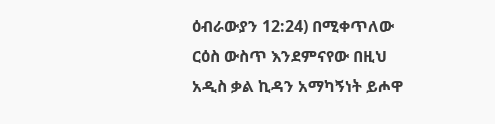ዕብራውያን 12:24) በሚቀጥለው ርዕስ ውስጥ እንደምናየው በዚህ አዲስ ቃል ኪዳን አማካኝነት ይሖዋ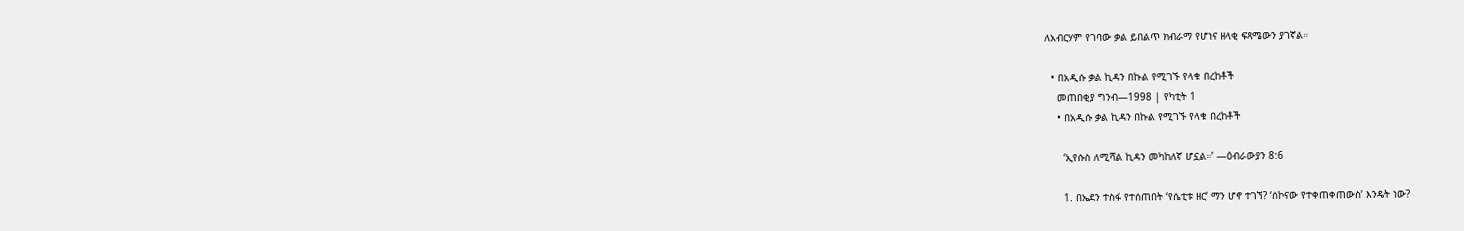ለአብርሃም የገባው ቃል ይበልጥ ክብራማ የሆነና ዘላቂ ፍጻሜውን ያገኛል።

  • በአዲሱ ቃል ኪዳን በኩል የሚገኙ የላቁ በረከቶች
    መጠበቂያ ግንብ—1998 | የካቲት 1
    • በአዲሱ ቃል ኪዳን በኩል የሚገኙ የላቁ በረከቶች

      ‘ኢየሱስ ለሚሻል ኪዳን መካከለኛ ሆኗል።’ —ዕብራውያን 8:6

      1. በኤደን ተስፋ የተሰጠበት ‘የሴቲቱ ዘር’ ማን ሆኖ ተገኘ? ‘ሰኮናው የተቀጠቀጠውስ’ እንዴት ነው?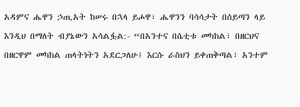አዳምና ሔዋን ኃጢአት ከሠሩ በኋላ ይሖዋ፣ ሔዋንን ባሳሳታት በሰይጣን ላይ እንዲህ በማለት ብያኔውን አሳልፏል:- “በአንተና በሴቲቱ መካከል፣ በዘርህና በዘርዋም መካከል ጠላትነትን አደርጋለሁ፤ እርሱ ራስህን ይቀጠቅጣል፣ አንተም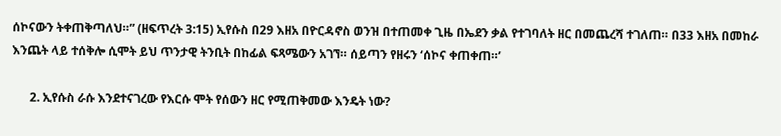ሰኮናውን ትቀጠቅጣለህ።” (ዘፍጥረት 3:15) ኢየሱስ በ29 እዘአ በዮርዳኖስ ወንዝ በተጠመቀ ጊዜ በኤደን ቃል የተገባለት ዘር በመጨረሻ ተገለጠ። በ33 እዘአ በመከራ እንጨት ላይ ተሰቅሎ ሲሞት ይህ ጥንታዊ ትንቢት በከፊል ፍጻሜውን አገኘ። ሰይጣን የዘሩን ‘ሰኮና ቀጠቀጠ።’

      2. ኢየሱስ ራሱ እንደተናገረው የእርሱ ሞት የሰውን ዘር የሚጠቅመው እንዴት ነው?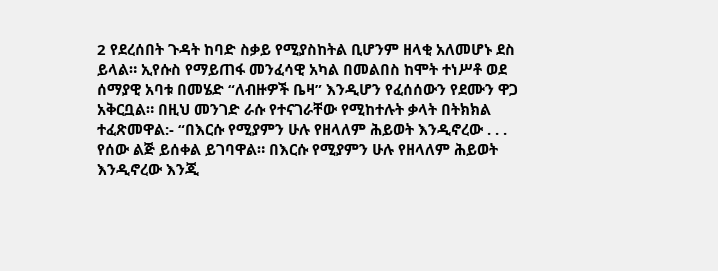2 የደረሰበት ጉዳት ከባድ ስቃይ የሚያስከትል ቢሆንም ዘላቂ አለመሆኑ ደስ ይላል። ኢየሱስ የማይጠፋ መንፈሳዊ አካል በመልበስ ከሞት ተነሥቶ ወደ ሰማያዊ አባቱ በመሄድ “ለብዙዎች ቤዛ” እንዲሆን የፈሰሰውን የደሙን ዋጋ አቅርቧል። በዚህ መንገድ ራሱ የተናገራቸው የሚከተሉት ቃላት በትክክል ተፈጽመዋል:- “በእርሱ የሚያምን ሁሉ የዘላለም ሕይወት እንዲኖረው . . . የሰው ልጅ ይሰቀል ይገባዋል። በእርሱ የሚያምን ሁሉ የዘላለም ሕይወት እንዲኖረው እንጂ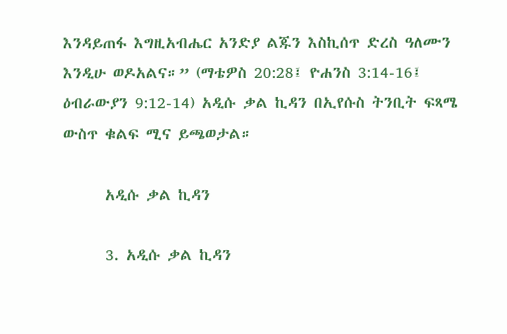እንዳይጠፋ እግዚአብሔር አንድያ ልጁን እስኪሰጥ ድረስ ዓለሙን እንዲሁ ወዶአልና።” (ማቴዎስ 20:28፤ ዮሐንስ 3:14-16፤ ዕብራውያን 9:12-14) አዲሱ ቃል ኪዳን በኢየሱስ ትንቢት ፍጻሜ ውስጥ ቁልፍ ሚና ይጫወታል።

      አዲሱ ቃል ኪዳን

      3. አዲሱ ቃል ኪዳን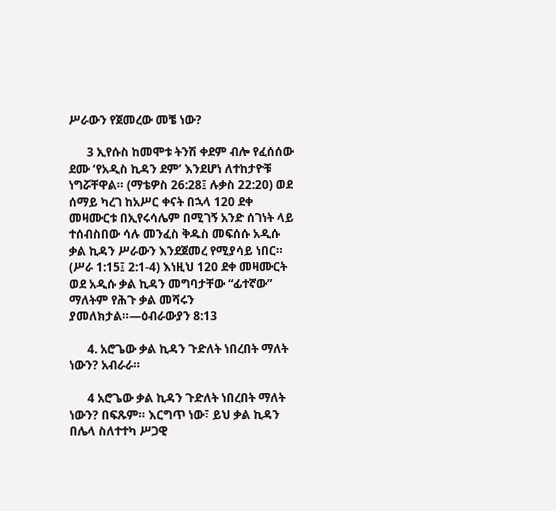ሥራውን የጀመረው መቼ ነው?

      3 ኢየሱስ ከመሞቱ ትንሽ ቀደም ብሎ የፈሰሰው ደሙ ‘የአዲስ ኪዳን ደም’ እንደሆነ ለተከታዮቹ ነግሯቸዋል። (ማቴዎስ 26:28፤ ሉቃስ 22:20) ወደ ሰማይ ካረገ ከአሥር ቀናት በኋላ 120 ደቀ መዛሙርቱ በኢየሩሳሌም በሚገኝ አንድ ሰገነት ላይ ተሰብስበው ሳሉ መንፈስ ቅዱስ መፍሰሱ አዲሱ ቃል ኪዳን ሥራውን እንደጀመረ የሚያሳይ ነበር። (ሥራ 1:15፤ 2:1-4) እነዚህ 120 ደቀ መዛሙርት ወደ አዲሱ ቃል ኪዳን መግባታቸው “ፊተኛው” ማለትም የሕጉ ቃል መሻሩን ያመለክታል።—ዕብራውያን 8:13

      4. አሮጌው ቃል ኪዳን ጉድለት ነበረበት ማለት ነውን? አብራራ።

      4 አሮጌው ቃል ኪዳን ጉድለት ነበረበት ማለት ነውን? በፍጹም። እርግጥ ነው፣ ይህ ቃል ኪዳን በሌላ ስለተተካ ሥጋዊ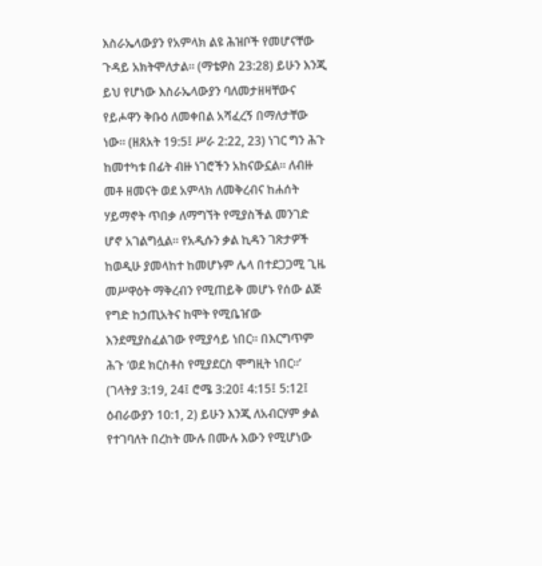እስራኤላውያን የአምላክ ልዩ ሕዝቦች የመሆናቸው ጉዳይ አክትሞለታል። (ማቴዎስ 23:28) ይሁን እንጂ ይህ የሆነው እስራኤላውያን ባለመታዘዛቸውና የይሖዋን ቅቡዕ ለመቀበል አሻፈረኝ በማለታቸው ነው። (ዘጸአት 19:5፤ ሥራ 2:22, 23) ነገር ግን ሕጉ ከመተካቱ በፊት ብዙ ነገሮችን አከናውኗል። ለብዙ መቶ ዘመናት ወደ አምላክ ለመቅረብና ከሐሰት ሃይማኖት ጥበቃ ለማግኘት የሚያስችል መንገድ ሆኖ አገልግሏል። የአዲሱን ቃል ኪዳን ገጽታዎች ከወዲሁ ያመላከተ ከመሆኑም ሌላ በተደጋጋሚ ጊዜ መሥዋዕት ማቅረብን የሚጠይቅ መሆኑ የሰው ልጅ የግድ ከኃጢአትና ከሞት የሚቤዠው እንደሚያስፈልገው የሚያሳይ ነበር። በእርግጥም ሕጉ ‘ወደ ክርስቶስ የሚያደርስ ሞግዚት ነበር።’ (ገላትያ 3:19, 24፤ ሮሜ 3:20፤ 4:15፤ 5:12፤ ዕብራውያን 10:1, 2) ይሁን እንጂ ለአብርሃም ቃል የተገባለት በረከት ሙሉ በሙሉ እውን የሚሆነው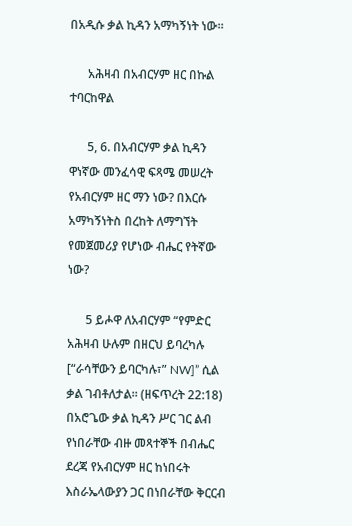በአዲሱ ቃል ኪዳን አማካኝነት ነው።

      አሕዛብ በአብርሃም ዘር በኩል ተባርከዋል

      5, 6. በአብርሃም ቃል ኪዳን ዋነኛው መንፈሳዊ ፍጻሜ መሠረት የአብርሃም ዘር ማን ነው? በእርሱ አማካኝነትስ በረከት ለማግኘት የመጀመሪያ የሆነው ብሔር የትኛው ነው?

      5 ይሖዋ ለአብርሃም “የምድር አሕዛብ ሁሉም በዘርህ ይባረካሉ [“ራሳቸውን ይባርካሉ፣” NW]” ሲል ቃል ገብቶለታል። (ዘፍጥረት 22:18) በአሮጌው ቃል ኪዳን ሥር ገር ልብ የነበራቸው ብዙ መጻተኞች በብሔር ደረጃ የአብርሃም ዘር ከነበሩት እስራኤላውያን ጋር በነበራቸው ቅርርብ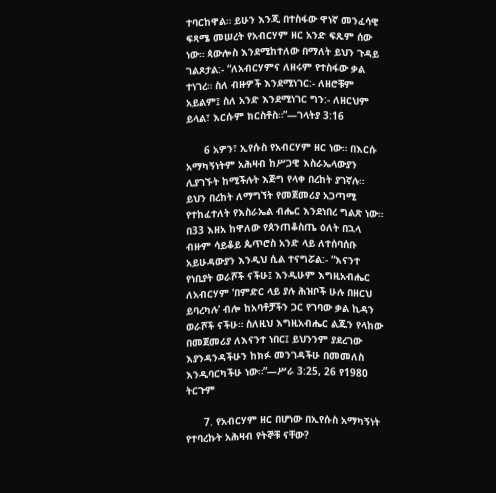ተባርከዋል። ይሁን እንጂ በተስፋው ዋነኛ መንፈሳዊ ፍጻሜ መሠረት የአብርሃም ዘር አንድ ፍጹም ሰው ነው። ጳውሎስ እንደሚከተለው በማለት ይህን ጉዳይ ገልጾታል:- “ለአብርሃምና ለዘሩም የተስፋው ቃል ተነገረ። ስለ ብዙዎች እንደሚነገር:- ለዘሮቹም አይልም፤ ስለ አንድ እንደሚነገር ግን:- ለዘርህም ይላል፣ እርሱም ክርስቶስ።”—ገላትያ 3:16

      6 አዎን፣ ኢየሱስ የአብርሃም ዘር ነው። በእርሱ አማካኝነትም አሕዛብ ከሥጋዊ እስራኤላውያን ሊያገኙት ከሚችሉት እጅግ የላቀ በረከት ያገኛሉ። ይህን በረከት ለማግኘት የመጀመሪያ አጋጣሚ የተከፈተለት የእስራኤል ብሔር እንደነበረ ግልጽ ነው። በ33 እዘአ ከዋለው የጰንጠቆስጤ ዕለት በኋላ ብዙም ሳይቆይ ጴጥሮስ አንድ ላይ ለተሰባሰቡ አይሁዳውያን እንዲህ ሲል ተናግሯል:- “እናንተ የነቢያት ወራሾች ናችሁ፤ እንዲሁም እግዚአብሔር ለአብርሃም ‘በምድር ላይ ያሉ ሕዝቦች ሁሉ በዘርህ ይባረካሉ’ ብሎ ከአባቶቻችን ጋር የገባው ቃል ኪዳን ወራሾች ናችሁ። ስለዚህ እግዚአብሔር ልጁን የላከው በመጀመሪያ ለእናንተ ነበር፤ ይህንንም ያደረገው እያንዳንዳችሁን ከክፉ መንገዳችሁ በመመለስ እንዲባርካችሁ ነው።”—ሥራ 3:25, 26 የ1980 ትርጉም

      7. የአብርሃም ዘር በሆነው በኢየሱስ አማካኝነት የተባረኩት አሕዛብ የትኞቹ ናቸው?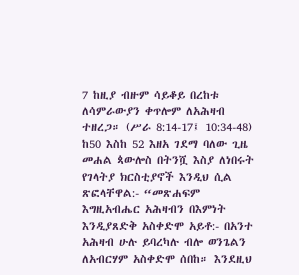7 ከዚያ ብዙም ሳይቆይ በረከቱ ለሳምራውያን ቀጥሎም ለአሕዛብ ተዘረጋ። (ሥራ 8:14-17፤ 10:34-48) ከ50 እስከ 52 እዘአ ገደማ ባለው ጊዜ መሐል ጳውሎስ በትንሿ እስያ ለነበሩት የገላትያ ክርስቲያኖች እንዲህ ሲል ጽፎላቸዋል:- “መጽሐፍም እግዚአብሔር አሕዛብን በእምነት እንዲያጸድቅ አስቀድሞ አይቶ:- በአንተ አሕዛብ ሁሉ ይባረካሉ ብሎ ወንጌልን ለአብርሃም አስቀድሞ ሰበከ። እንደዚህ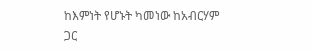ከእምነት የሆኑት ካመነው ከአብርሃም ጋር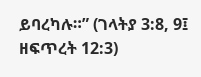ይባረካሉ።” (ገላትያ 3:8, 9፤ ዘፍጥረት 12:3)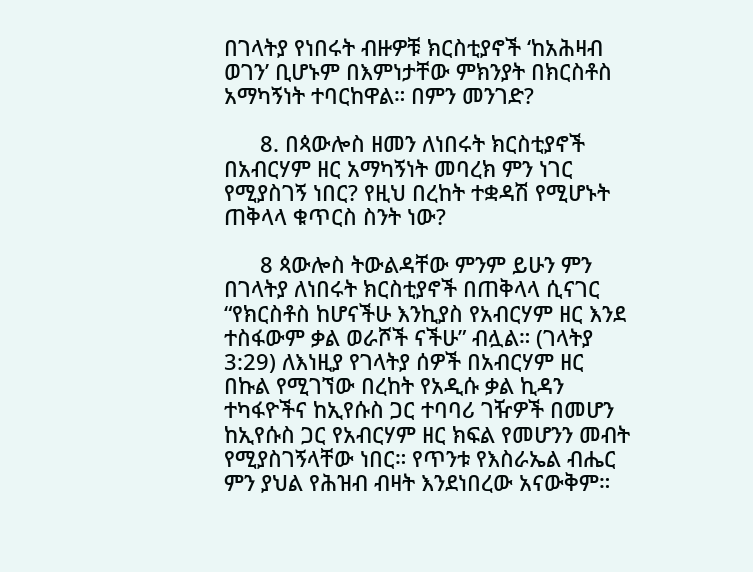በገላትያ የነበሩት ብዙዎቹ ክርስቲያኖች ‘ከአሕዛብ ወገን’ ቢሆኑም በእምነታቸው ምክንያት በክርስቶስ አማካኝነት ተባርከዋል። በምን መንገድ?

      8. በጳውሎስ ዘመን ለነበሩት ክርስቲያኖች በአብርሃም ዘር አማካኝነት መባረክ ምን ነገር የሚያስገኝ ነበር? የዚህ በረከት ተቋዳሽ የሚሆኑት ጠቅላላ ቁጥርስ ስንት ነው?

      8 ጳውሎስ ትውልዳቸው ምንም ይሁን ምን በገላትያ ለነበሩት ክርስቲያኖች በጠቅላላ ሲናገር “የክርስቶስ ከሆናችሁ እንኪያስ የአብርሃም ዘር እንደ ተስፋውም ቃል ወራሾች ናችሁ” ብሏል። (ገላትያ 3:29) ለእነዚያ የገላትያ ሰዎች በአብርሃም ዘር በኩል የሚገኘው በረከት የአዲሱ ቃል ኪዳን ተካፋዮችና ከኢየሱስ ጋር ተባባሪ ገዥዎች በመሆን ከኢየሱስ ጋር የአብርሃም ዘር ክፍል የመሆንን መብት የሚያስገኝላቸው ነበር። የጥንቱ የእስራኤል ብሔር ምን ያህል የሕዝብ ብዛት እንደነበረው አናውቅም።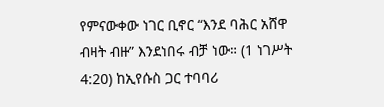የምናውቀው ነገር ቢኖር “እንደ ባሕር አሸዋ ብዛት ብዙ” እንደነበሩ ብቻ ነው። (1 ነገሥት 4:20) ከኢየሱስ ጋር ተባባሪ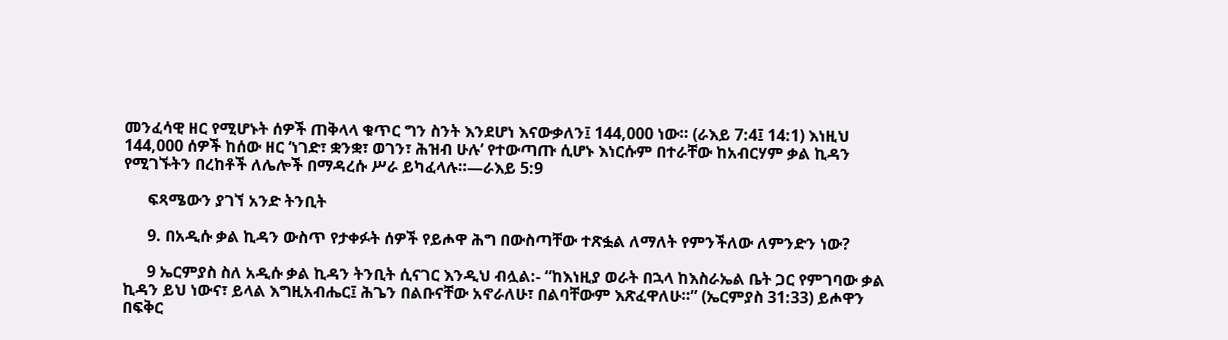መንፈሳዊ ዘር የሚሆኑት ሰዎች ጠቅላላ ቁጥር ግን ስንት እንደሆነ እናውቃለን፤ 144,000 ነው። (ራእይ 7:4፤ 14:1) እነዚህ 144,000 ሰዎች ከሰው ዘር ‘ነገድ፣ ቋንቋ፣ ወገን፣ ሕዝብ ሁሉ’ የተውጣጡ ሲሆኑ እነርሱም በተራቸው ከአብርሃም ቃል ኪዳን የሚገኙትን በረከቶች ለሌሎች በማዳረሱ ሥራ ይካፈላሉ።—ራእይ 5:9

      ፍጻሜውን ያገኘ አንድ ትንቢት

      9. በአዲሱ ቃል ኪዳን ውስጥ የታቀፉት ሰዎች የይሖዋ ሕግ በውስጣቸው ተጽፏል ለማለት የምንችለው ለምንድን ነው?

      9 ኤርምያስ ስለ አዲሱ ቃል ኪዳን ትንቢት ሲናገር እንዲህ ብሏል:- “ከእነዚያ ወራት በኋላ ከእስራኤል ቤት ጋር የምገባው ቃል ኪዳን ይህ ነውና፣ ይላል እግዚአብሔር፤ ሕጌን በልቡናቸው አኖራለሁ፣ በልባቸውም እጽፈዋለሁ።” (ኤርምያስ 31:33) ይሖዋን በፍቅር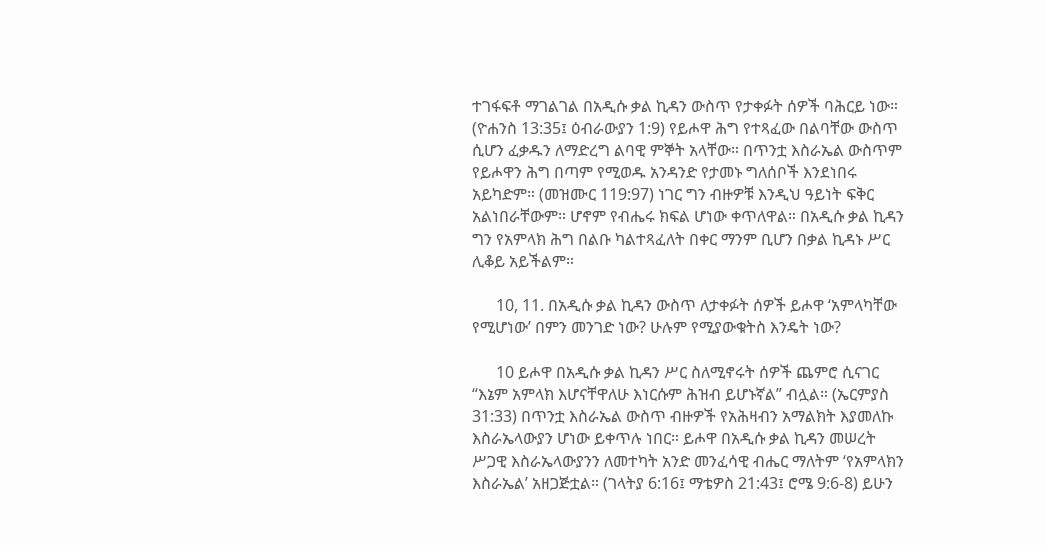ተገፋፍቶ ማገልገል በአዲሱ ቃል ኪዳን ውስጥ የታቀፉት ሰዎች ባሕርይ ነው። (ዮሐንስ 13:35፤ ዕብራውያን 1:9) የይሖዋ ሕግ የተጻፈው በልባቸው ውስጥ ሲሆን ፈቃዱን ለማድረግ ልባዊ ምኞት አላቸው። በጥንቷ እስራኤል ውስጥም የይሖዋን ሕግ በጣም የሚወዱ አንዳንድ የታመኑ ግለሰቦች እንደነበሩ አይካድም። (መዝሙር 119:97) ነገር ግን ብዙዎቹ እንዲህ ዓይነት ፍቅር አልነበራቸውም። ሆኖም የብሔሩ ክፍል ሆነው ቀጥለዋል። በአዲሱ ቃል ኪዳን ግን የአምላክ ሕግ በልቡ ካልተጻፈለት በቀር ማንም ቢሆን በቃል ኪዳኑ ሥር ሊቆይ አይችልም።

      10, 11. በአዲሱ ቃል ኪዳን ውስጥ ለታቀፉት ሰዎች ይሖዋ ‘አምላካቸው የሚሆነው’ በምን መንገድ ነው? ሁሉም የሚያውቁትስ እንዴት ነው?

      10 ይሖዋ በአዲሱ ቃል ኪዳን ሥር ስለሚኖሩት ሰዎች ጨምሮ ሲናገር “እኔም አምላክ እሆናቸዋለሁ እነርሱም ሕዝብ ይሆኑኛል” ብሏል። (ኤርምያስ 31:33) በጥንቷ እስራኤል ውስጥ ብዙዎች የአሕዛብን አማልክት እያመለኩ እስራኤላውያን ሆነው ይቀጥሉ ነበር። ይሖዋ በአዲሱ ቃል ኪዳን መሠረት ሥጋዊ እስራኤላውያንን ለመተካት አንድ መንፈሳዊ ብሔር ማለትም ‘የአምላክን እስራኤል’ አዘጋጅቷል። (ገላትያ 6:16፤ ማቴዎስ 21:43፤ ሮሜ 9:6-8) ይሁን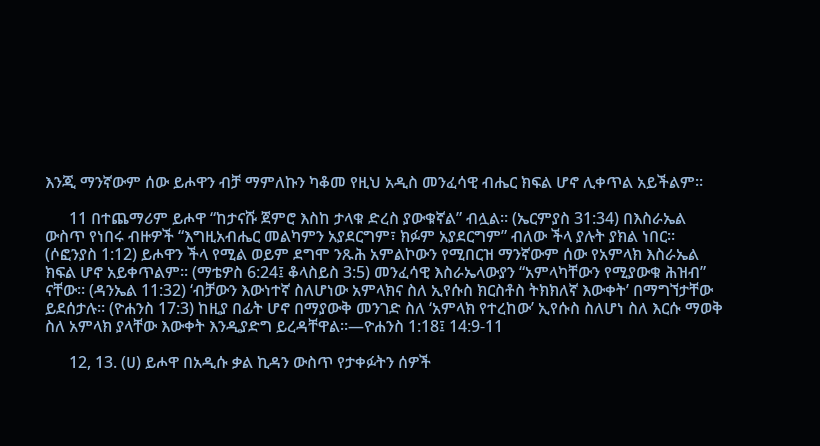እንጂ ማንኛውም ሰው ይሖዋን ብቻ ማምለኩን ካቆመ የዚህ አዲስ መንፈሳዊ ብሔር ክፍል ሆኖ ሊቀጥል አይችልም።

      11 በተጨማሪም ይሖዋ “ከታናሹ ጀምሮ እስከ ታላቁ ድረስ ያውቁኛል” ብሏል። (ኤርምያስ 31:34) በእስራኤል ውስጥ የነበሩ ብዙዎች “እግዚአብሔር መልካምን አያደርግም፣ ክፉም አያደርግም” ብለው ችላ ያሉት ያክል ነበር። (ሶፎንያስ 1:12) ይሖዋን ችላ የሚል ወይም ደግሞ ንጹሕ አምልኮውን የሚበርዝ ማንኛውም ሰው የአምላክ እስራኤል ክፍል ሆኖ አይቀጥልም። (ማቴዎስ 6:24፤ ቆላስይስ 3:5) መንፈሳዊ እስራኤላውያን “አምላካቸውን የሚያውቁ ሕዝብ” ናቸው። (ዳንኤል 11:32) ‘ብቻውን እውነተኛ ስለሆነው አምላክና ስለ ኢየሱስ ክርስቶስ ትክክለኛ እውቀት’ በማግኘታቸው ይደሰታሉ። (ዮሐንስ 17:3) ከዚያ በፊት ሆኖ በማያውቅ መንገድ ስለ ‘አምላክ የተረከው’ ኢየሱስ ስለሆነ ስለ እርሱ ማወቅ ስለ አምላክ ያላቸው እውቀት እንዲያድግ ይረዳቸዋል።—ዮሐንስ 1:18፤ 14:9-11

      12, 13. (ሀ) ይሖዋ በአዲሱ ቃል ኪዳን ውስጥ የታቀፉትን ሰዎች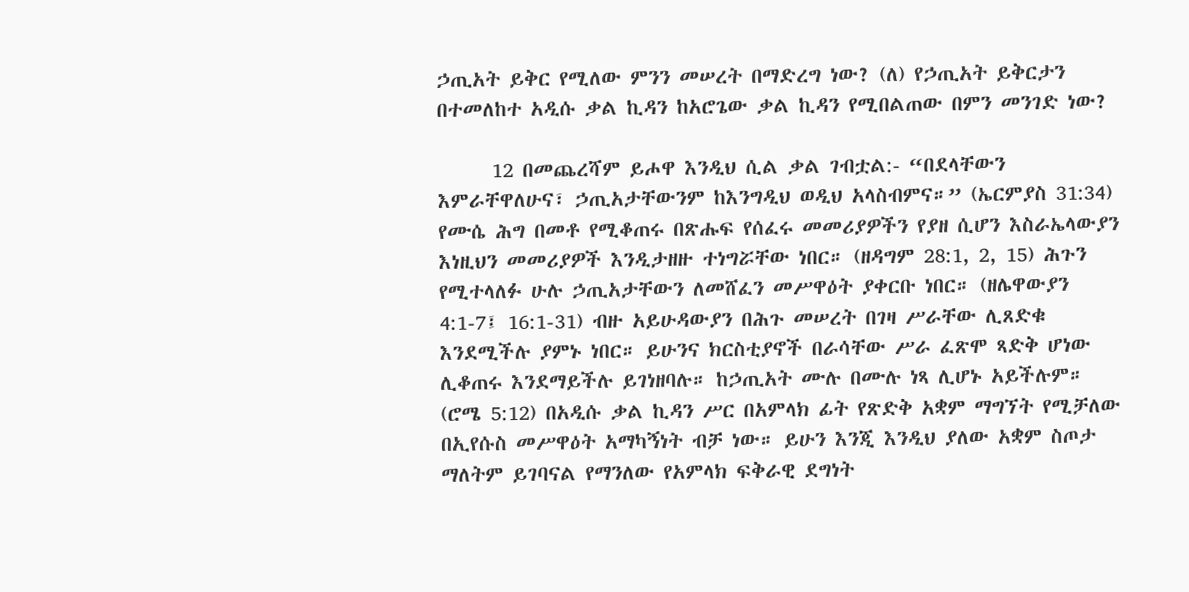ኃጢአት ይቅር የሚለው ምንን መሠረት በማድረግ ነው? (ለ) የኃጢአት ይቅርታን በተመለከተ አዲሱ ቃል ኪዳን ከአሮጌው ቃል ኪዳን የሚበልጠው በምን መንገድ ነው?

      12 በመጨረሻም ይሖዋ እንዲህ ሲል ቃል ገብቷል:- “በደላቸውን እምራቸዋለሁና፣ ኃጢአታቸውንም ከእንግዲህ ወዲህ አላስብምና።” (ኤርምያስ 31:34) የሙሴ ሕግ በመቶ የሚቆጠሩ በጽሑፍ የሰፈሩ መመሪያዎችን የያዘ ሲሆን እስራኤላውያን እነዚህን መመሪያዎች እንዲታዘዙ ተነግሯቸው ነበር። (ዘዳግም 28:1, 2, 15) ሕጉን የሚተላለፉ ሁሉ ኃጢአታቸውን ለመሸፈን መሥዋዕት ያቀርቡ ነበር። (ዘሌዋውያን 4:1-7፤ 16:1-31) ብዙ አይሁዳውያን በሕጉ መሠረት በገዛ ሥራቸው ሊጸድቁ እንደሚችሉ ያምኑ ነበር። ይሁንና ክርስቲያኖች በራሳቸው ሥራ ፈጽሞ ጻድቅ ሆነው ሊቆጠሩ እንደማይችሉ ይገነዘባሉ። ከኃጢአት ሙሉ በሙሉ ነጻ ሊሆኑ አይችሉም። (ሮሜ 5:12) በአዲሱ ቃል ኪዳን ሥር በአምላክ ፊት የጽድቅ አቋም ማግኘት የሚቻለው በኢየሱስ መሥዋዕት አማካኝነት ብቻ ነው። ይሁን እንጂ እንዲህ ያለው አቋም ስጦታ ማለትም ይገባናል የማንለው የአምላክ ፍቅራዊ ደግነት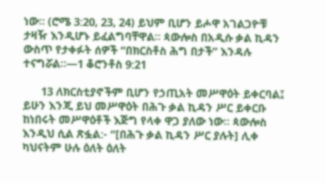ነው። (ሮሜ 3:20, 23, 24) ይህም ቢሆን ይሖዋ አገልጋዮቹ ታዛዥ እንዲሆኑ ይፈልግባቸዋል። ጳውሎስ በአዲሱ ቃል ኪዳን ውስጥ የታቀፉት ሰዎች “በክርስቶስ ሕግ በታች” እንዳሉ ተናግሯል።—1 ቆሮንቶስ 9:21

      13 ለክርስቲያኖችም ቢሆን የኃጢአት መሥዋዕት ይቀርባል፤ ይሁን እንጂ ይህ መሥዋዕት በሕጉ ቃል ኪዳን ሥር ይቀርቡ ከነበሩት መሥዋዕቶች እጅግ የላቀ ዋጋ ያለው ነው። ጳውሎስ እንዲህ ሲል ጽፏል:- “[በሕጉ ቃል ኪዳን ሥር ያሉት] ሊቀ ካህናትም ሁሉ ዕለት ዕለት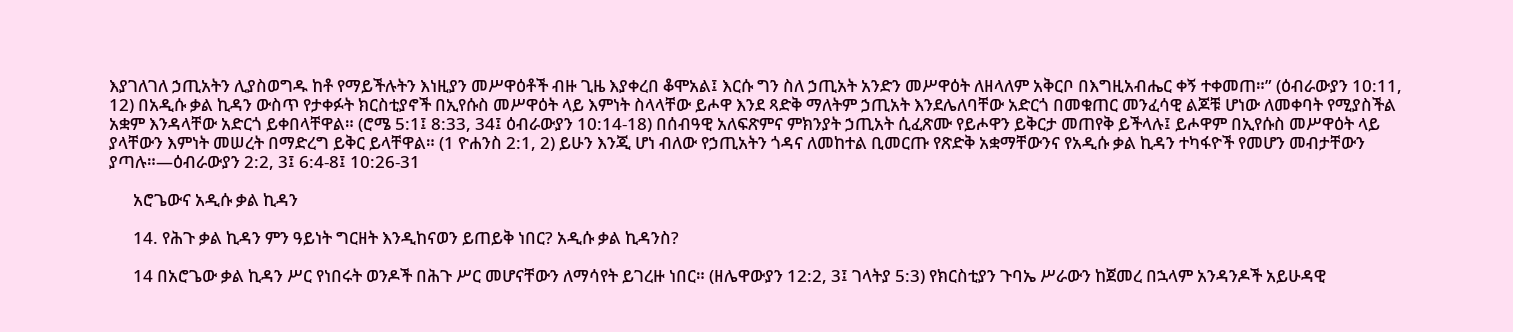እያገለገለ ኃጢአትን ሊያስወግዱ ከቶ የማይችሉትን እነዚያን መሥዋዕቶች ብዙ ጊዜ እያቀረበ ቆሞአል፤ እርሱ ግን ስለ ኃጢአት አንድን መሥዋዕት ለዘላለም አቅርቦ በእግዚአብሔር ቀኝ ተቀመጠ።” (ዕብራውያን 10:11, 12) በአዲሱ ቃል ኪዳን ውስጥ የታቀፉት ክርስቲያኖች በኢየሱስ መሥዋዕት ላይ እምነት ስላላቸው ይሖዋ እንደ ጻድቅ ማለትም ኃጢአት እንደሌለባቸው አድርጎ በመቁጠር መንፈሳዊ ልጆቹ ሆነው ለመቀባት የሚያስችል አቋም እንዳላቸው አድርጎ ይቀበላቸዋል። (ሮሜ 5:1፤ 8:33, 34፤ ዕብራውያን 10:14-18) በሰብዓዊ አለፍጽምና ምክንያት ኃጢአት ሲፈጽሙ የይሖዋን ይቅርታ መጠየቅ ይችላሉ፤ ይሖዋም በኢየሱስ መሥዋዕት ላይ ያላቸውን እምነት መሠረት በማድረግ ይቅር ይላቸዋል። (1 ዮሐንስ 2:1, 2) ይሁን እንጂ ሆነ ብለው የኃጢአትን ጎዳና ለመከተል ቢመርጡ የጽድቅ አቋማቸውንና የአዲሱ ቃል ኪዳን ተካፋዮች የመሆን መብታቸውን ያጣሉ።—ዕብራውያን 2:2, 3፤ 6:4-8፤ 10:26-31

      አሮጌውና አዲሱ ቃል ኪዳን

      14. የሕጉ ቃል ኪዳን ምን ዓይነት ግርዘት እንዲከናወን ይጠይቅ ነበር? አዲሱ ቃል ኪዳንስ?

      14 በአሮጌው ቃል ኪዳን ሥር የነበሩት ወንዶች በሕጉ ሥር መሆናቸውን ለማሳየት ይገረዙ ነበር። (ዘሌዋውያን 12:2, 3፤ ገላትያ 5:3) የክርስቲያን ጉባኤ ሥራውን ከጀመረ በኋላም አንዳንዶች አይሁዳዊ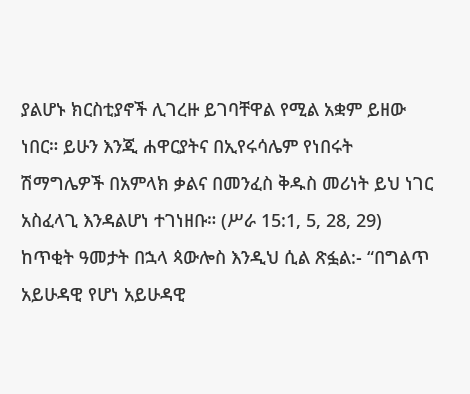ያልሆኑ ክርስቲያኖች ሊገረዙ ይገባቸዋል የሚል አቋም ይዘው ነበር። ይሁን እንጂ ሐዋርያትና በኢየሩሳሌም የነበሩት ሽማግሌዎች በአምላክ ቃልና በመንፈስ ቅዱስ መሪነት ይህ ነገር አስፈላጊ እንዳልሆነ ተገነዘቡ። (ሥራ 15:1, 5, 28, 29) ከጥቂት ዓመታት በኋላ ጳውሎስ እንዲህ ሲል ጽፏል:- “በግልጥ አይሁዳዊ የሆነ አይሁዳዊ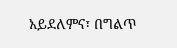አይደለምና፣ በግልጥ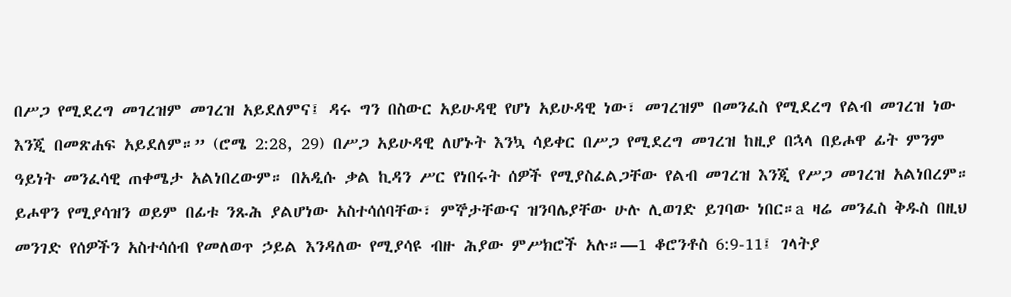በሥጋ የሚደረግ መገረዝም መገረዝ አይደለምና፤ ዳሩ ግን በስውር አይሁዳዊ የሆነ አይሁዳዊ ነው፣ መገረዝም በመንፈስ የሚደረግ የልብ መገረዝ ነው እንጂ በመጽሐፍ አይደለም።” (ሮሜ 2:28, 29) በሥጋ አይሁዳዊ ለሆኑት እንኳ ሳይቀር በሥጋ የሚደረግ መገረዝ ከዚያ በኋላ በይሖዋ ፊት ምንም ዓይነት መንፈሳዊ ጠቀሜታ አልነበረውም። በአዲሱ ቃል ኪዳን ሥር የነበሩት ሰዎች የሚያስፈልጋቸው የልብ መገረዝ እንጂ የሥጋ መገረዝ አልነበረም። ይሖዋን የሚያሳዝን ወይም በፊቱ ንጹሕ ያልሆነው አስተሳሰባቸው፣ ምኞታቸውና ዝንባሌያቸው ሁሉ ሊወገድ ይገባው ነበር።a ዛሬ መንፈስ ቅዱስ በዚህ መንገድ የሰዎችን አስተሳሰብ የመለወጥ ኃይል እንዳለው የሚያሳዩ ብዙ ሕያው ምሥክሮች አሉ።—1 ቆሮንቶስ 6:9-11፤ ገላትያ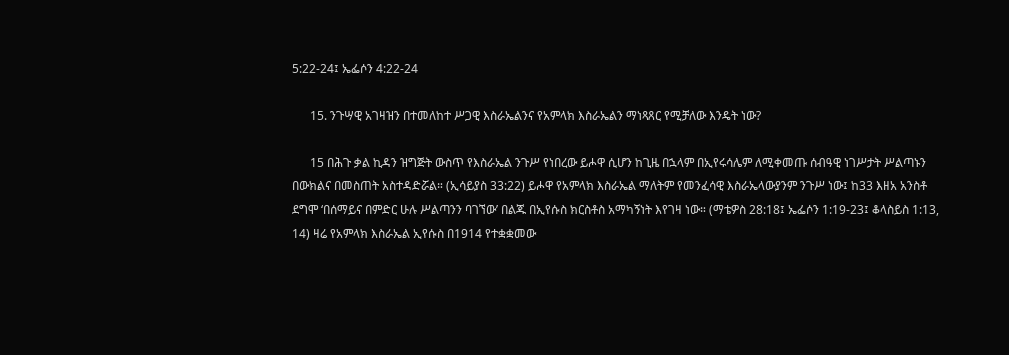5:22-24፤ ኤፌሶን 4:22-24

      15. ንጉሣዊ አገዛዝን በተመለከተ ሥጋዊ እስራኤልንና የአምላክ እስራኤልን ማነጻጸር የሚቻለው እንዴት ነው?

      15 በሕጉ ቃል ኪዳን ዝግጅት ውስጥ የእስራኤል ንጉሥ የነበረው ይሖዋ ሲሆን ከጊዜ በኋላም በኢየሩሳሌም ለሚቀመጡ ሰብዓዊ ነገሥታት ሥልጣኑን በውክልና በመስጠት አስተዳድሯል። (ኢሳይያስ 33:22) ይሖዋ የአምላክ እስራኤል ማለትም የመንፈሳዊ እስራኤላውያንም ንጉሥ ነው፤ ከ33 እዘአ አንስቶ ደግሞ ‘በሰማይና በምድር ሁሉ ሥልጣንን ባገኘው’ በልጁ በኢየሱስ ክርስቶስ አማካኝነት እየገዛ ነው። (ማቴዎስ 28:18፤ ኤፌሶን 1:19-23፤ ቆላስይስ 1:13, 14) ዛሬ የአምላክ እስራኤል ኢየሱስ በ1914 የተቋቋመው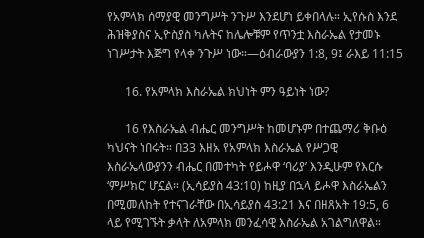የአምላክ ሰማያዊ መንግሥት ንጉሥ እንደሆነ ይቀበላሉ። ኢየሱስ እንደ ሕዝቅያስና ኢዮስያስ ካሉትና ከሌሎቹም የጥንቷ እስራኤል የታመኑ ነገሥታት እጅግ የላቀ ንጉሥ ነው።—ዕብራውያን 1:8, 9፤ ራእይ 11:15

      16. የአምላክ እስራኤል ክህነት ምን ዓይነት ነው?

      16 የእስራኤል ብሔር መንግሥት ከመሆኑም በተጨማሪ ቅቡዕ ካህናት ነበሩት። በ33 እዘአ የአምላክ እስራኤል የሥጋዊ እስራኤላውያንን ብሔር በመተካት የይሖዋ ‘ባሪያ’ እንዲሁም የእርሱ ‘ምሥክር’ ሆኗል። (ኢሳይያስ 43:10) ከዚያ በኋላ ይሖዋ እስራኤልን በሚመለከት የተናገራቸው በኢሳይያስ 43:21 እና በዘጸአት 19:5, 6 ላይ የሚገኙት ቃላት ለአምላክ መንፈሳዊ እስራኤል አገልግለዋል።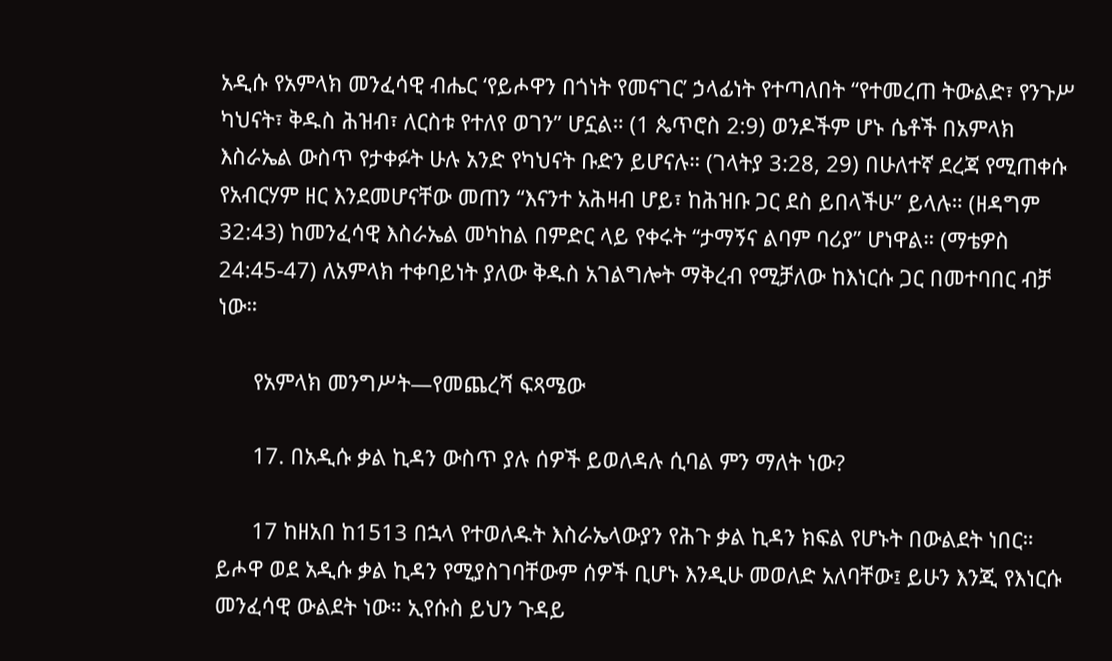አዲሱ የአምላክ መንፈሳዊ ብሔር ‘የይሖዋን በጎነት የመናገር’ ኃላፊነት የተጣለበት “የተመረጠ ትውልድ፣ የንጉሥ ካህናት፣ ቅዱስ ሕዝብ፣ ለርስቱ የተለየ ወገን” ሆኗል። (1 ጴጥሮስ 2:9) ወንዶችም ሆኑ ሴቶች በአምላክ እስራኤል ውስጥ የታቀፉት ሁሉ አንድ የካህናት ቡድን ይሆናሉ። (ገላትያ 3:28, 29) በሁለተኛ ደረጃ የሚጠቀሱ የአብርሃም ዘር እንደመሆናቸው መጠን “እናንተ አሕዛብ ሆይ፣ ከሕዝቡ ጋር ደስ ይበላችሁ” ይላሉ። (ዘዳግም 32:43) ከመንፈሳዊ እስራኤል መካከል በምድር ላይ የቀሩት “ታማኝና ልባም ባሪያ” ሆነዋል። (ማቴዎስ 24:45-47) ለአምላክ ተቀባይነት ያለው ቅዱስ አገልግሎት ማቅረብ የሚቻለው ከእነርሱ ጋር በመተባበር ብቻ ነው።

      የአምላክ መንግሥት—የመጨረሻ ፍጻሜው

      17. በአዲሱ ቃል ኪዳን ውስጥ ያሉ ሰዎች ይወለዳሉ ሲባል ምን ማለት ነው?

      17 ከዘአበ ከ1513 በኋላ የተወለዱት እስራኤላውያን የሕጉ ቃል ኪዳን ክፍል የሆኑት በውልደት ነበር። ይሖዋ ወደ አዲሱ ቃል ኪዳን የሚያስገባቸውም ሰዎች ቢሆኑ እንዲሁ መወለድ አለባቸው፤ ይሁን እንጂ የእነርሱ መንፈሳዊ ውልደት ነው። ኢየሱስ ይህን ጉዳይ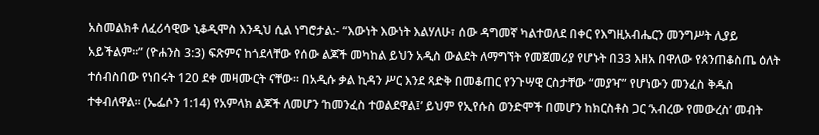አስመልክቶ ለፈሪሳዊው ኒቆዲሞስ እንዲህ ሲል ነግሮታል:- “እውነት እውነት እልሃለሁ፣ ሰው ዳግመኛ ካልተወለደ በቀር የእግዚአብሔርን መንግሥት ሊያይ አይችልም።” (ዮሐንስ 3:3) ፍጽምና ከጎደላቸው የሰው ልጆች መካከል ይህን አዲስ ውልደት ለማግኘት የመጀመሪያ የሆኑት በ33 እዘአ በዋለው የጰንጠቆስጤ ዕለት ተሰብስበው የነበሩት 120 ደቀ መዛሙርት ናቸው። በአዲሱ ቃል ኪዳን ሥር እንደ ጻድቅ በመቆጠር የንጉሣዊ ርስታቸው “መያዣ” የሆነውን መንፈስ ቅዱስ ተቀብለዋል። (ኤፌሶን 1:14) የአምላክ ልጆች ለመሆን ‘ከመንፈስ ተወልደዋል፤’ ይህም የኢየሱስ ወንድሞች በመሆን ከክርስቶስ ጋር ‘አብረው የመውረስ’ መብት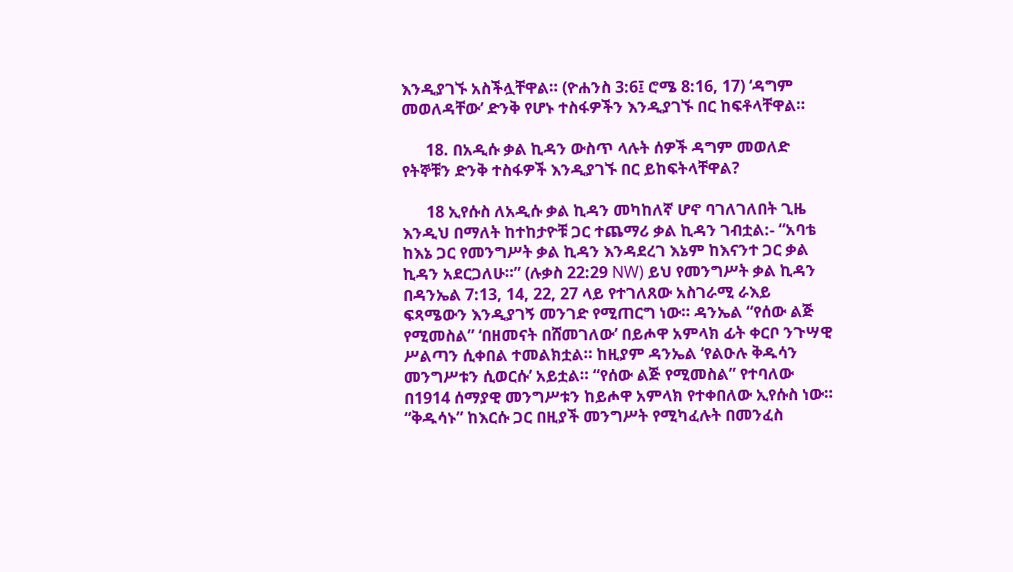እንዲያገኙ አስችሏቸዋል። (ዮሐንስ 3:6፤ ሮሜ 8:16, 17) ‘ዳግም መወለዳቸው’ ድንቅ የሆኑ ተስፋዎችን እንዲያገኙ በር ከፍቶላቸዋል።

      18. በአዲሱ ቃል ኪዳን ውስጥ ላሉት ሰዎች ዳግም መወለድ የትኞቹን ድንቅ ተስፋዎች እንዲያገኙ በር ይከፍትላቸዋል?

      18 ኢየሱስ ለአዲሱ ቃል ኪዳን መካከለኛ ሆኖ ባገለገለበት ጊዜ እንዲህ በማለት ከተከታዮቹ ጋር ተጨማሪ ቃል ኪዳን ገብቷል:- “አባቴ ከእኔ ጋር የመንግሥት ቃል ኪዳን እንዳደረገ እኔም ከእናንተ ጋር ቃል ኪዳን አደርጋለሁ።” (ሉቃስ 22:29 NW) ይህ የመንግሥት ቃል ኪዳን በዳንኤል 7:13, 14, 22, 27 ላይ የተገለጸው አስገራሚ ራእይ ፍጻሜውን እንዲያገኝ መንገድ የሚጠርግ ነው። ዳንኤል “የሰው ልጅ የሚመስል” ‘በዘመናት በሸመገለው’ በይሖዋ አምላክ ፊት ቀርቦ ንጉሣዊ ሥልጣን ሲቀበል ተመልክቷል። ከዚያም ዳንኤል ‘የልዑሉ ቅዱሳን መንግሥቱን ሲወርሱ’ አይቷል። “የሰው ልጅ የሚመስል” የተባለው በ1914 ሰማያዊ መንግሥቱን ከይሖዋ አምላክ የተቀበለው ኢየሱስ ነው። “ቅዱሳኑ” ከእርሱ ጋር በዚያች መንግሥት የሚካፈሉት በመንፈስ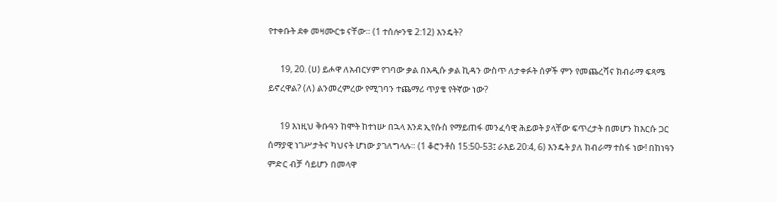የተቀቡት ደቀ መዛሙርቱ ናቸው። (1 ተሰሎንቄ 2:12) እንዴት?

      19, 20. (ሀ) ይሖዋ ለአብርሃም የገባው ቃል በአዲሱ ቃል ኪዳን ውስጥ ለታቀፉት ሰዎች ምን የመጨረሻና ክብራማ ፍጻሜ ይኖረዋል? (ለ) ልንመረምረው የሚገባን ተጨማሪ ጥያቄ የትኛው ነው?

      19 እነዚህ ቅቡዓን ከሞት ከተነሡ በኋላ እንደ ኢየሱስ የማይጠፋ መንፈሳዊ ሕይወት ያላቸው ፍጥረታት በመሆን ከእርሱ ጋር ሰማያዊ ነገሥታትና ካህናት ሆነው ያገለግላሉ። (1 ቆሮንቶስ 15:50-53፤ ራእይ 20:4, 6) እንዴት ያለ ክብራማ ተስፋ ነው! በከነዓን ምድር ብቻ ሳይሆን በመላዋ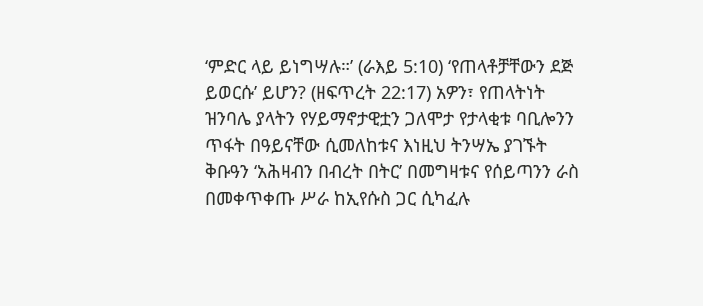‘ምድር ላይ ይነግሣሉ።’ (ራእይ 5:10) ‘የጠላቶቻቸውን ደጅ ይወርሱ’ ይሆን? (ዘፍጥረት 22:17) አዎን፣ የጠላትነት ዝንባሌ ያላትን የሃይማኖታዊቷን ጋለሞታ የታላቂቱ ባቢሎንን ጥፋት በዓይናቸው ሲመለከቱና እነዚህ ትንሣኤ ያገኙት ቅቡዓን ‘አሕዛብን በብረት በትር’ በመግዛቱና የሰይጣንን ራስ በመቀጥቀጡ ሥራ ከኢየሱስ ጋር ሲካፈሉ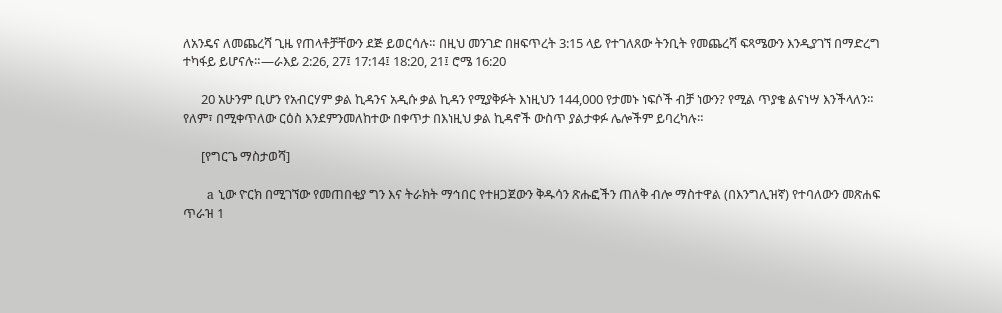ለአንዴና ለመጨረሻ ጊዜ የጠላቶቻቸውን ደጅ ይወርሳሉ። በዚህ መንገድ በዘፍጥረት 3:15 ላይ የተገለጸው ትንቢት የመጨረሻ ፍጻሜውን እንዲያገኘ በማድረግ ተካፋይ ይሆናሉ።—ራእይ 2:26, 27፤ 17:14፤ 18:20, 21፤ ሮሜ 16:20

      20 አሁንም ቢሆን የአብርሃም ቃል ኪዳንና አዲሱ ቃል ኪዳን የሚያቅፉት እነዚህን 144,000 የታመኑ ነፍሶች ብቻ ነውን? የሚል ጥያቄ ልናነሣ እንችላለን። የለም፣ በሚቀጥለው ርዕስ እንደምንመለከተው በቀጥታ በእነዚህ ቃል ኪዳኖች ውስጥ ያልታቀፉ ሌሎችም ይባረካሉ።

      [የግርጌ ማስታወሻ]

      a ኒው ዮርክ በሚገኘው የመጠበቂያ ግን እና ትራክት ማኅበር የተዘጋጀውን ቅዱሳን ጽሑፎችን ጠለቅ ብሎ ማስተዋል (በእንግሊዝኛ) የተባለውን መጽሐፍ ጥራዝ 1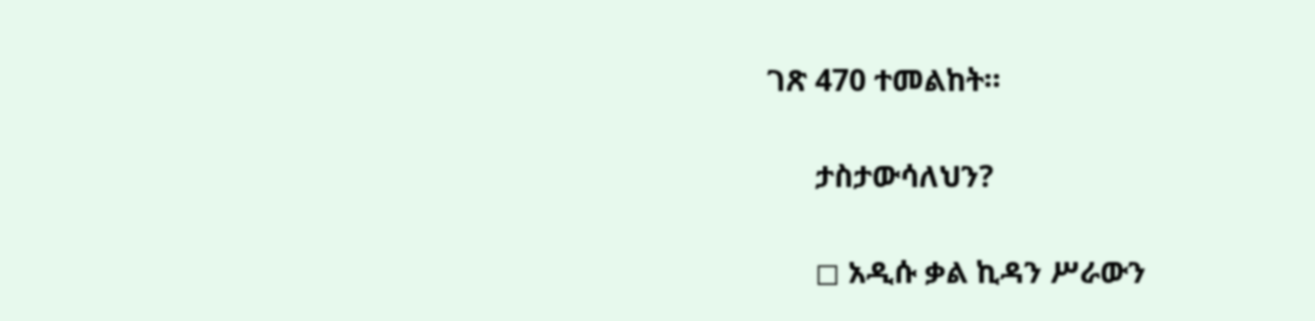ገጽ 470 ተመልከት።

      ታስታውሳለህን?

      ◻ አዲሱ ቃል ኪዳን ሥራውን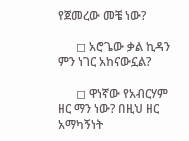የጀመረው መቼ ነው?

      ◻ አሮጌው ቃል ኪዳን ምን ነገር አከናውኗል?

      ◻ ዋነኛው የአብርሃም ዘር ማን ነው? በዚህ ዘር አማካኝነት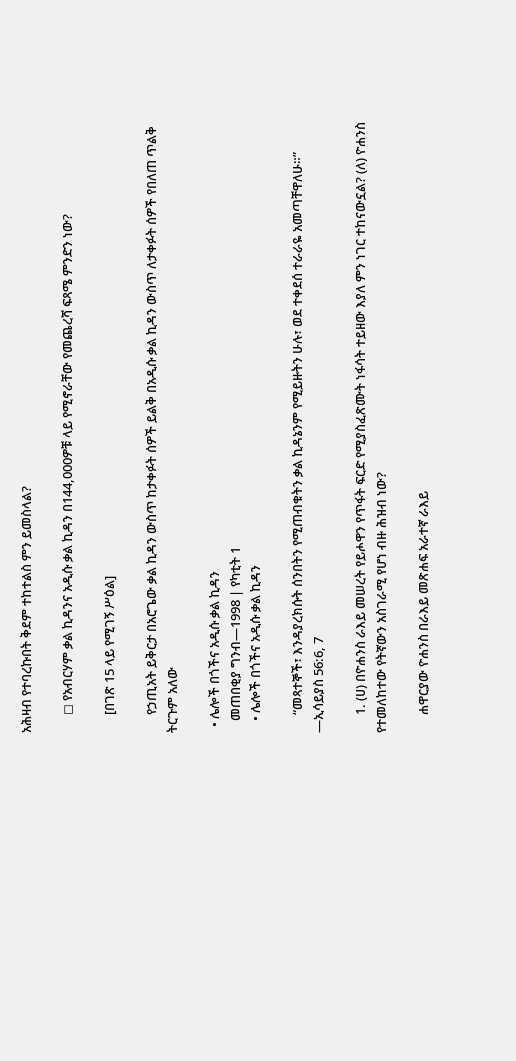አሕዛብ የተባረኩበት ቅደም ተከተልስ ምን ይመስላል?

      ◻ የአብርሃም ቃል ኪዳንና አዲሱ ቃል ኪዳን በ144,000ዎቹ ላይ የሚኖራቸው የመጨረሻ ፍጻሜ ምንድን ነው?

      [በገጽ 15 ላይ የሚገኝ ሥዕል]

      የኃጢአት ይቅርታ በአሮጌው ቃል ኪዳን ውስጥ ከታቀፉት ሰዎች ይልቅ በአዲሱ ቃል ኪዳን ውስጥ ለታቀፉት ሰዎች የበለጠ ጥልቅ ትርጉም አለው

  • ሌሎች በጎችና አዲሱ ቃል ኪዳን
    መጠበቂያ ግንብ—1998 | የካቲት 1
    • ሌሎች በጎችና አዲሱ ቃል ኪዳን

      “መጻተኞች፣ እንዳያረክሱት ሰንበትን የሚጠብቁትን ቃል ኪዳኔንም የሚይዙትን ሁሉ፣ ወደ ተቀደሰ ተራራዬ አመጣቸዋለሁ።” —ኢሳይያስ 56:6, 7

      1. (ሀ) በዮሐንስ ራእይ መሠረት የይሖዋን የጥፋት ፍርድ የሚያስፈጽሙት ነፋሳት ተይዘው እያለ ምን ነገር ተከናውኗል? (ለ) ዮሐንስ የተመለከተው የትኛውን አስገራሚ የሆነ ብዙ ሕዝብ ነው?

      ሐዋርያው ዮሐንስ በራእይ መጽሐፍ አራተኛ ራእይ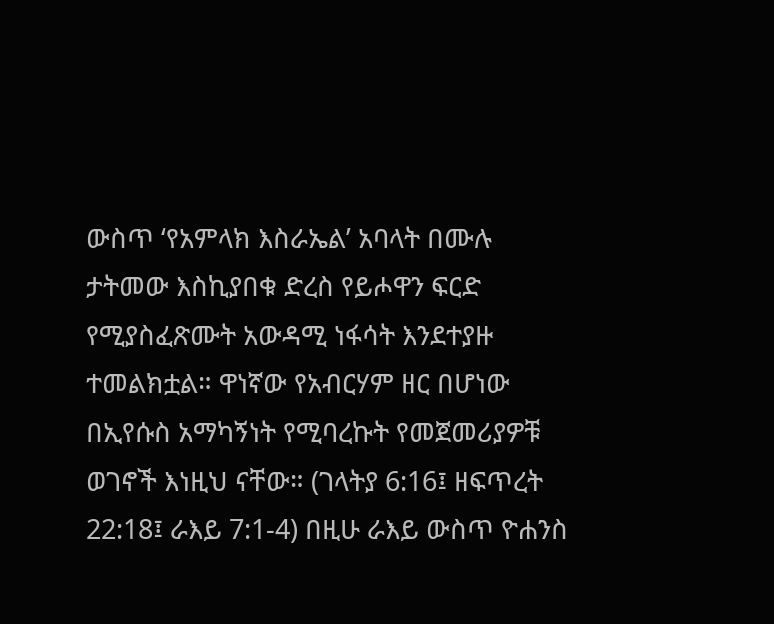ውስጥ ‘የአምላክ እስራኤል’ አባላት በሙሉ ታትመው እስኪያበቁ ድረስ የይሖዋን ፍርድ የሚያስፈጽሙት አውዳሚ ነፋሳት እንደተያዙ ተመልክቷል። ዋነኛው የአብርሃም ዘር በሆነው በኢየሱስ አማካኝነት የሚባረኩት የመጀመሪያዎቹ ወገኖች እነዚህ ናቸው። (ገላትያ 6:16፤ ዘፍጥረት 22:18፤ ራእይ 7:1-4) በዚሁ ራእይ ውስጥ ዮሐንስ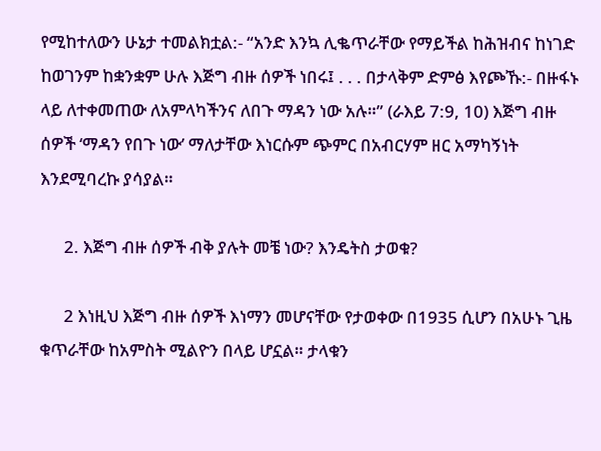የሚከተለውን ሁኔታ ተመልክቷል:- “አንድ እንኳ ሊቈጥራቸው የማይችል ከሕዝብና ከነገድ ከወገንም ከቋንቋም ሁሉ እጅግ ብዙ ሰዎች ነበሩ፤ . . . በታላቅም ድምፅ እየጮኹ:- በዙፋኑ ላይ ለተቀመጠው ለአምላካችንና ለበጉ ማዳን ነው አሉ።” (ራእይ 7:9, 10) እጅግ ብዙ ሰዎች ‘ማዳን የበጉ ነው’ ማለታቸው እነርሱም ጭምር በአብርሃም ዘር አማካኝነት እንደሚባረኩ ያሳያል።

      2. እጅግ ብዙ ሰዎች ብቅ ያሉት መቼ ነው? እንዴትስ ታወቁ?

      2 እነዚህ እጅግ ብዙ ሰዎች እነማን መሆናቸው የታወቀው በ1935 ሲሆን በአሁኑ ጊዜ ቁጥራቸው ከአምስት ሚልዮን በላይ ሆኗል። ታላቁን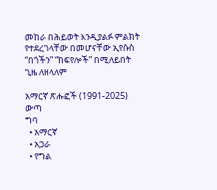መከራ በሕይወት እንዲያልፉ ምልክት የተደረገላቸው በመሆናቸው ኢየሱስ “በጎችን” “ከፍየሎች” በሚለይበት ጊዜ ለዘላለም

አማርኛ ጽሑፎች (1991-2025)
ውጣ
ግባ
  • አማርኛ
  • አጋራ
  • የግል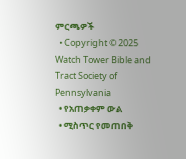ምርጫዎች
  • Copyright © 2025 Watch Tower Bible and Tract Society of Pennsylvania
  • የአጠቃቀም ውል
  • ሚስጥር የመጠበቅ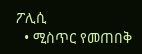ፖሊሲ
  • ሚስጥር የመጠበቅ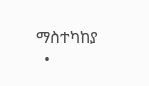ማስተካከያ
  •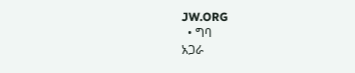JW.ORG
  • ግባ
አጋራ